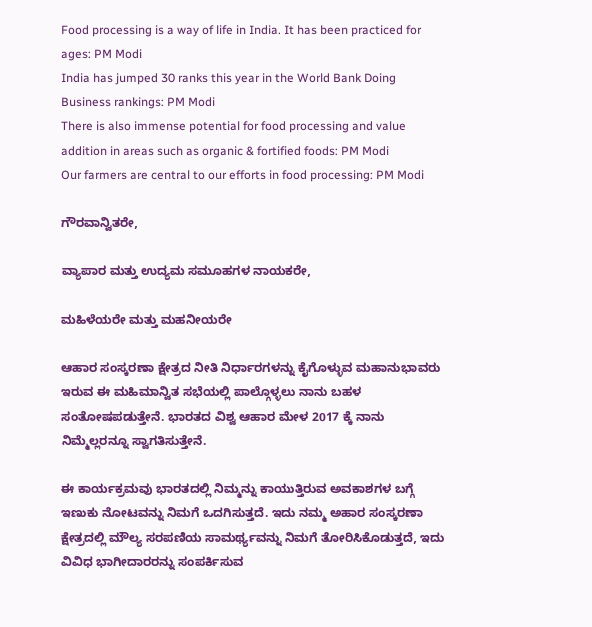Food processing is a way of life in India. It has been practiced for ages: PM Modi
India has jumped 30 ranks this year in the World Bank Doing Business rankings: PM Modi
There is also immense potential for food processing and value addition in areas such as organic & fortified foods: PM Modi
Our farmers are central to our efforts in food processing: PM Modi

ಗೌರವಾನ್ವಿತರೇ,

ವ್ಯಾಪಾರ ಮತ್ತು ಉದ್ಯಮ ಸಮೂಹಗಳ ನಾಯಕರೇ,

ಮಹಿಳೆಯರೇ ಮತ್ತು ಮಹನೀಯರೇ

ಆಹಾರ ಸಂಸ್ಕರಣಾ ಕ್ಷೇತ್ರದ ನೀತಿ ನಿರ್ಧಾರಗಳನ್ನು ಕೈಗೊಳ್ಳುವ ಮಹಾನುಭಾವರು ಇರುವ ಈ ಮಹಿಮಾನ್ವಿತ ಸಭೆಯಲ್ಲಿ ಪಾಲ್ಗೊಳ್ಳಲು ನಾನು ಬಹಳ ಸಂತೋಷಪಡುತ್ತೇನೆ. ಭಾರತದ ವಿಶ್ವ ಆಹಾರ ಮೇಳ 2017 ಕ್ಕೆ ನಾನು ನಿಮ್ಮೆಲ್ಲರನ್ನೂ ಸ್ವಾಗತಿಸುತ್ತೇನೆ.

ಈ ಕಾರ್ಯಕ್ರಮವು ಭಾರತದಲ್ಲಿ ನಿಮ್ಮನ್ನು ಕಾಯುತ್ತಿರುವ ಅವಕಾಶಗಳ ಬಗ್ಗೆ ಇಣುಕು ನೋಟವನ್ನು ನಿಮಗೆ ಒದಗಿಸುತ್ತದೆ. ಇದು ನಮ್ಮ ಅಹಾರ ಸಂಸ್ಕರಣಾ ಕ್ಷೇತ್ರದಲ್ಲಿ ಮೌಲ್ಯ ಸರಪಣಿಯ ಸಾಮರ್ಥ್ಯವನ್ನು ನಿಮಗೆ ತೋರಿಸಿಕೊಡುತ್ತದೆ, ಇದು ವಿವಿಧ ಭಾಗೀದಾರರನ್ನು ಸಂಪರ್ಕಿಸುವ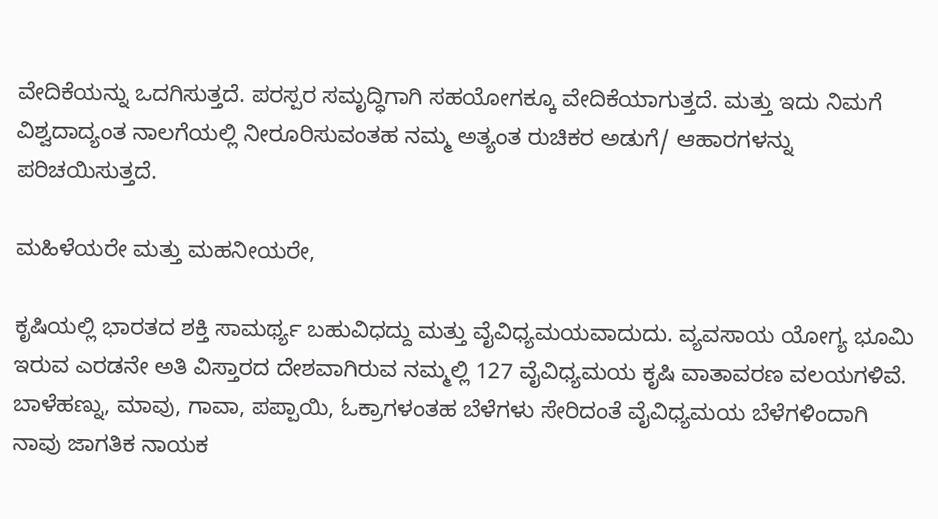ವೇದಿಕೆಯನ್ನು ಒದಗಿಸುತ್ತದೆ. ಪರಸ್ಪರ ಸಮೃದ್ಧಿಗಾಗಿ ಸಹಯೋಗಕ್ಕೂ ವೇದಿಕೆಯಾಗುತ್ತದೆ. ಮತ್ತು ಇದು ನಿಮಗೆ ವಿಶ್ವದಾದ್ಯಂತ ನಾಲಗೆಯಲ್ಲಿ ನೀರೂರಿಸುವಂತಹ ನಮ್ಮ ಅತ್ಯಂತ ರುಚಿಕರ ಅಡುಗೆ/ ಆಹಾರಗಳನ್ನು ಪರಿಚಯಿಸುತ್ತದೆ.

ಮಹಿಳೆಯರೇ ಮತ್ತು ಮಹನೀಯರೇ,

ಕೃಷಿಯಲ್ಲಿ ಭಾರತದ ಶಕ್ತಿ ಸಾಮರ್ಥ್ಯ ಬಹುವಿಧದ್ದು ಮತ್ತು ವೈವಿಧ್ಯಮಯವಾದುದು. ವ್ಯವಸಾಯ ಯೋಗ್ಯ ಭೂಮಿ ಇರುವ ಎರಡನೇ ಅತಿ ವಿಸ್ತಾರದ ದೇಶವಾಗಿರುವ ನಮ್ಮಲ್ಲಿ 127 ವೈವಿಧ್ಯಮಯ ಕೃಷಿ ವಾತಾವರಣ ವಲಯಗಳಿವೆ. ಬಾಳೆಹಣ್ನು, ಮಾವು, ಗಾವಾ, ಪಪ್ಪಾಯಿ, ಓಕ್ರಾಗಳಂತಹ ಬೆಳೆಗಳು ಸೇರಿದಂತೆ ವೈವಿಧ್ಯಮಯ ಬೆಳೆಗಳಿಂದಾಗಿ ನಾವು ಜಾಗತಿಕ ನಾಯಕ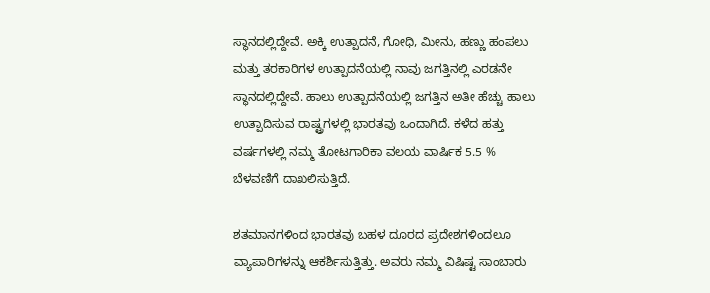ಸ್ಥಾನದಲ್ಲಿದ್ದೇವೆ. ಅಕ್ಕಿ ಉತ್ಪಾದನೆ, ಗೋಧಿ, ಮೀನು, ಹಣ್ಣು ಹಂಪಲು ಮತ್ತು ತರಕಾರಿಗಳ ಉತ್ಪಾದನೆಯಲ್ಲಿ ನಾವು ಜಗತ್ತಿನಲ್ಲಿ ಎರಡನೇ ಸ್ಥಾನದಲ್ಲಿದ್ದೇವೆ. ಹಾಲು ಉತ್ಪಾದನೆಯಲ್ಲಿ ಜಗತ್ತಿನ ಅತೀ ಹೆಚ್ಚು ಹಾಲು ಉತ್ಪಾದಿಸುವ ರಾಷ್ಟ್ರಗಳಲ್ಲಿ ಭಾರತವು ಒಂದಾಗಿದೆ. ಕಳೆದ ಹತ್ತು ವರ್ಷಗಳಲ್ಲಿ ನಮ್ಮ ತೋಟಗಾರಿಕಾ ವಲಯ ವಾರ್ಷಿಕ 5.5 % ಬೆಳವಣಿಗೆ ದಾಖಲಿಸುತ್ತಿದೆ.

ಶತಮಾನಗಳಿಂದ ಭಾರತವು ಬಹಳ ದೂರದ ಪ್ರದೇಶಗಳಿಂದಲೂ ವ್ಯಾಪಾರಿಗಳನ್ನು ಆಕರ್ಶಿಸುತ್ತಿತ್ತು. ಅವರು ನಮ್ಮ ವಿಷಿಷ್ಟ ಸಾಂಬಾರು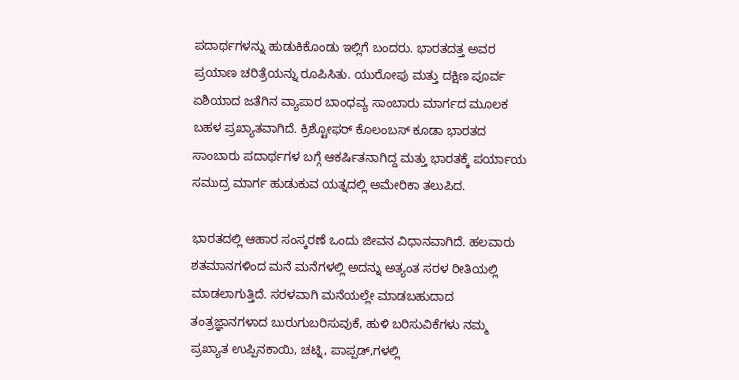ಪದಾರ್ಥಗಳನ್ನು ಹುಡುಕಿಕೊಂಡು ಇಲ್ಲಿಗೆ ಬಂದರು. ಭಾರತದತ್ತ ಅವರ ಪ್ರಯಾಣ ಚರಿತ್ರೆಯನ್ನು ರೂಪಿಸಿತು. ಯುರೋಪು ಮತ್ತು ದಕ್ಷಿಣ ಪೂರ್ವ ಏಶಿಯಾದ ಜತೆಗಿನ ವ್ಯಾಪಾರ ಬಾಂಧವ್ಯ ಸಾಂಬಾರು ಮಾರ್ಗದ ಮೂಲಕ ಬಹಳ ಪ್ರಖ್ಯಾತವಾಗಿದೆ. ಕ್ರಿಶ್ಟೋಫರ್ ಕೊಲಂಬಸ್ ಕೂಡಾ ಭಾರತದ ಸಾಂಬಾರು ಪದಾರ್ಥಗಳ ಬಗ್ಗೆ ಆಕರ್ಷಿತನಾಗಿದ್ದ ಮತ್ತು ಭಾರತಕ್ಕೆ ಪರ್ಯಾಯ ಸಮುದ್ರ ಮಾರ್ಗ ಹುಡುಕುವ ಯತ್ನದಲ್ಲಿ ಅಮೇರಿಕಾ ತಲುಪಿದ.

ಭಾರತದಲ್ಲಿ ಆಹಾರ ಸಂಸ್ಕರಣೆ ಒಂದು ಜೀವನ ವಿಧಾನವಾಗಿದೆ. ಹಲವಾರು ಶತಮಾನಗಳಿಂದ ಮನೆ ಮನೆಗಳಲ್ಲಿ ಅದನ್ನು ಅತ್ಯಂತ ಸರಳ ರೀತಿಯಲ್ಲಿ ಮಾಡಲಾಗುತ್ತಿದೆ. ಸರಳವಾಗಿ ಮನೆಯಲ್ಲೇ ಮಾಡಬಹುದಾದ ತಂತ್ರಜ್ಞಾನಗಳಾದ ಬುರುಗುಬರಿಸುವುಕೆ, ಹುಳಿ ಬರಿಸುವಿಕೆಗಳು ನಮ್ಮ ಪ್ರಖ್ಯಾತ ಉಪ್ಪಿನಕಾಯಿ, ಚಟ್ನಿ, ಪಾಪ್ಪಡ್,ಗಳಲ್ಲಿ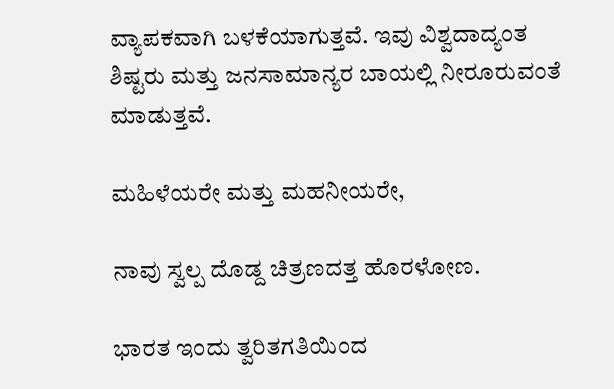ವ್ಯಾಪಕವಾಗಿ ಬಳಕೆಯಾಗುತ್ತವೆ. ಇವು ವಿಶ್ವದಾದ್ಯಂತ ಶಿಷ್ಟರು ಮತ್ತು ಜನಸಾಮಾನ್ಯರ ಬಾಯಲ್ಲಿ ನೀರೂರುವಂತೆ ಮಾಡುತ್ತವೆ.

ಮಹಿಳೆಯರೇ ಮತ್ತು ಮಹನೀಯರೇ,

ನಾವು ಸ್ವಲ್ಪ ದೊಡ್ದ ಚಿತ್ರಣದತ್ತ ಹೊರಳೋಣ.

ಭಾರತ ಇಂದು ತ್ವರಿತಗತಿಯಿಂದ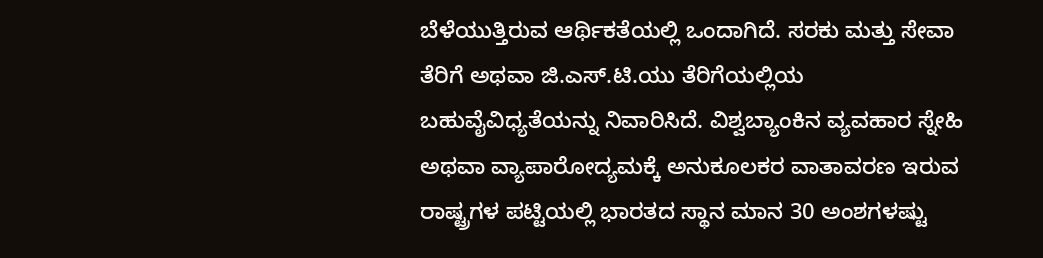ಬೆಳೆಯುತ್ತಿರುವ ಆರ್ಥಿಕತೆಯಲ್ಲಿ ಒಂದಾಗಿದೆ. ಸರಕು ಮತ್ತು ಸೇವಾ ತೆರಿಗೆ ಅಥವಾ ಜಿ.ಎಸ್.ಟಿ.ಯು ತೆರಿಗೆಯಲ್ಲಿಯ ಬಹುವೈವಿಧ್ಯತೆಯನ್ನು ನಿವಾರಿಸಿದೆ. ವಿಶ್ವಬ್ಯಾಂಕಿನ ವ್ಯವಹಾರ ಸ್ನೇಹಿ ಅಥವಾ ವ್ಯಾಪಾರೋದ್ಯಮಕ್ಕೆ ಅನುಕೂಲಕರ ವಾತಾವರಣ ಇರುವ ರಾಷ್ಟ್ರಗಳ ಪಟ್ಟಿಯಲ್ಲಿ ಭಾರತದ ಸ್ಥಾನ ಮಾನ 30 ಅಂಶಗಳಷ್ಟು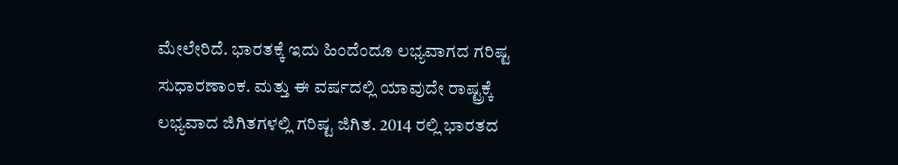ಮೇಲೇರಿದೆ. ಭಾರತಕ್ಕೆ ಇದು ಹಿಂದೆಂದೂ ಲಭ್ಯವಾಗದ ಗರಿಷ್ಟ ಸುಧಾರಣಾಂಕ. ಮತ್ತು ಈ ವರ್ಷದಲ್ಲಿ ಯಾವುದೇ ರಾಷ್ಟ್ರಕ್ಕೆ ಲಭ್ಯವಾದ ಜಿಗಿತಗಳಲ್ಲಿ ಗರಿಷ್ಟ ಜಿಗಿತ. 2014 ರಲ್ಲಿ ಭಾರತದ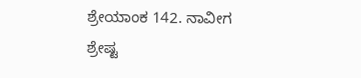ಶ್ರೇಯಾಂಕ 142. ನಾವೀಗ ಶ್ರೇಷ್ಟ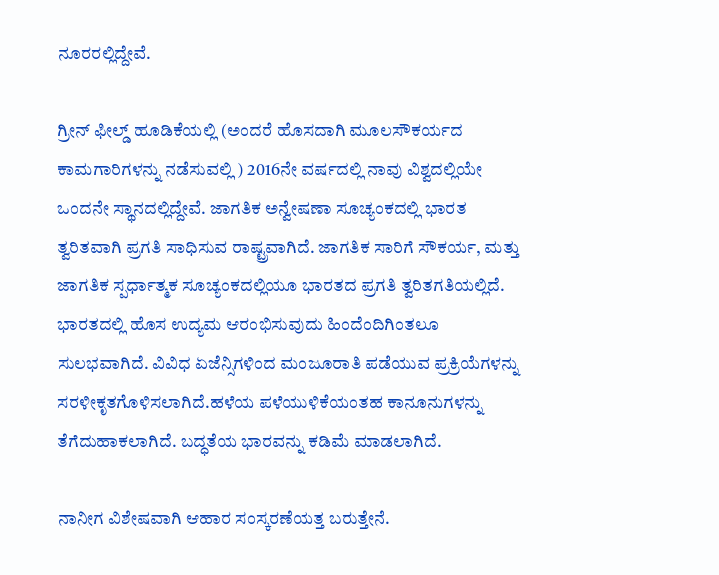ನೂರರಲ್ಲಿದ್ದೇವೆ.

ಗ್ರೀನ್ ಫೀಲ್ಡ್ ಹೂಡಿಕೆಯಲ್ಲಿ (ಅಂದರೆ ಹೊಸದಾಗಿ ಮೂಲಸೌಕರ್ಯದ ಕಾಮಗಾರಿಗಳನ್ನು ನಡೆಸುವಲ್ಲಿ ) 2016ನೇ ವರ್ಷದಲ್ಲಿ ನಾವು ವಿಶ್ವದಲ್ಲಿಯೇ ಒಂದನೇ ಸ್ಥಾನದಲ್ಲಿದ್ದೇವೆ. ಜಾಗತಿಕ ಅನ್ವೇಷಣಾ ಸೂಚ್ಯಂಕದಲ್ಲಿ ಭಾರತ ತ್ವರಿತವಾಗಿ ಪ್ರಗತಿ ಸಾಧಿಸುವ ರಾಷ್ಟ್ರವಾಗಿದೆ. ಜಾಗತಿಕ ಸಾರಿಗೆ ಸೌಕರ್ಯ, ಮತ್ತು ಜಾಗತಿಕ ಸ್ಪರ್ಧಾತ್ಮಕ ಸೂಚ್ಯಂಕದಲ್ಲಿಯೂ ಭಾರತದ ಪ್ರಗತಿ ತ್ವರಿತಗತಿಯಲ್ಲಿದೆ. ಭಾರತದಲ್ಲಿ ಹೊಸ ಉದ್ಯಮ ಆರಂಭಿಸುವುದು ಹಿಂದೆಂದಿಗಿಂತಲೂ ಸುಲಭವಾಗಿದೆ. ವಿವಿಧ ಏಜೆನ್ಸಿಗಳಿಂದ ಮಂಜೂರಾತಿ ಪಡೆಯುವ ಪ್ರಕ್ರಿಯೆಗಳನ್ನು ಸರಳೀಕೃತಗೊಳಿಸಲಾಗಿದೆ.ಹಳೆಯ ಪಳೆಯುಳಿಕೆಯಂತಹ ಕಾನೂನುಗಳನ್ನು ತೆಗೆದುಹಾಕಲಾಗಿದೆ. ಬದ್ಧತೆಯ ಭಾರವನ್ನು ಕಡಿಮೆ ಮಾಡಲಾಗಿದೆ.

ನಾನೀಗ ವಿಶೇಷವಾಗಿ ಆಹಾರ ಸಂಸ್ಕರಣೆಯತ್ತ ಬರುತ್ತೇನೆ.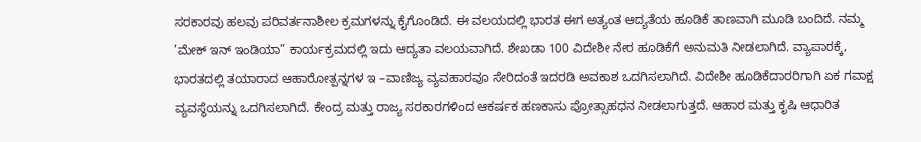ಸರಕಾರವು ಹಲವು ಪರಿವರ್ತನಾಶೀಲ ಕ್ರಮಗಳನ್ನು ಕೈಗೊಂಡಿದೆ. ಈ ವಲಯದಲ್ಲಿ ಭಾರತ ಈಗ ಅತ್ಯಂತ ಆದ್ಯತೆಯ ಹೂಡಿಕೆ ತಾಣವಾಗಿ ಮೂಡಿ ಬಂದಿದೆ. ನಮ್ಮ ’ಮೇಕ್ ಇನ್ ಇಂಡಿಯಾ” ಕಾರ್ಯಕ್ರಮದಲ್ಲಿ ಇದು ಆದ್ಯತಾ ವಲಯವಾಗಿದೆ. ಶೇಖಡಾ 100 ವಿದೇಶೀ ನೇರ ಹೂಡಿಕೆಗೆ ಅನುಮತಿ ನೀಡಲಾಗಿದೆ. ವ್ಯಾಪಾರಕ್ಕೆ, ಭಾರತದಲ್ಲಿ ತಯಾರಾದ ಆಹಾರೋತ್ಪನ್ನಗಳ ಇ –ವಾಣಿಜ್ಯ ವ್ಯವಹಾರವೂ ಸೇರಿದಂತೆ ಇದರಡಿ ಅವಕಾಶ ಒದಗಿಸಲಾಗಿದೆ. ವಿದೇಶೀ ಹೂಡಿಕೆದಾರರಿಗಾಗಿ ಏಕ ಗವಾಕ್ಷ ವ್ಯವಸ್ಥೆಯನ್ನು ಒದಗಿಸಲಾಗಿದೆ. ಕೇಂದ್ರ ಮತ್ತು ರಾಜ್ಯ ಸರಕಾರಗಳಿಂದ ಆಕರ್ಷಕ ಹಣಕಾಸು ಪ್ರೋತ್ಸಾಹಧನ ನೀಡಲಾಗುತ್ತದೆ. ಆಹಾರ ಮತ್ತು ಕೃಷಿ ಆಧಾರಿತ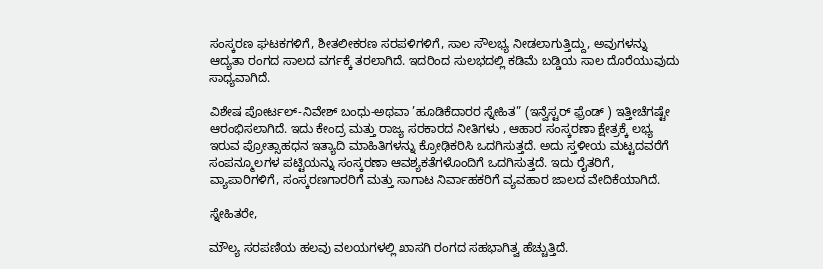ಸಂಸ್ಕರಣ ಘಟಕಗಳಿಗೆ, ಶೀತಲೀಕರಣ ಸರಪಳಿಗಳಿಗೆ, ಸಾಲ ಸೌಲಭ್ಯ ನೀಡಲಾಗುತ್ತಿದ್ದು, ಅವುಗಳನ್ನು ಆದ್ಯತಾ ರಂಗದ ಸಾಲದ ವರ್ಗಕ್ಕೆ ತರಲಾಗಿದೆ. ಇದರಿಂದ ಸುಲಭದಲ್ಲಿ ಕಡಿಮೆ ಬಡ್ಡಿಯ ಸಾಲ ದೊರೆಯುವುದು ಸಾಧ್ಯವಾಗಿದೆ.

ವಿಶೇಷ ಪೋರ್ಟಲ್-ನಿವೇಶ್ ಬಂಧು-ಅಥವಾ ’ಹೂಡಿಕೆದಾರರ ಸ್ನೇಹಿತ” (ಇನ್ವೆಸ್ಟರ್ ಫ಼್ರೆಂಡ್ ) ಇತ್ತೀಚೆಗಷ್ಟೇ ಆರಂಭಿಸಲಾಗಿದೆ. ಇದು ಕೇಂದ್ರ ಮತ್ತು ರಾಜ್ಯ ಸರಕಾರದ ನೀತಿಗಳು , ಆಹಾರ ಸಂಸ್ಕರಣಾ ಕ್ಷೇತ್ರಕ್ಕೆ ಲಭ್ಯ ಇರುವ ಪ್ರೋತ್ಸಾಹಧನ ಇತ್ಯಾದಿ ಮಾಹಿತಿಗಳನ್ನು ಕ್ರೋಢಿಕರಿಸಿ ಒದಗಿಸುತ್ತದೆ. ಅದು ಸ್ತಳೀಯ ಮಟ್ಟದವರೆಗೆ ಸಂಪನ್ಮೂಲಗಳ ಪಟ್ಟಿಯನ್ನು ಸಂಸ್ಕರಣಾ ಆವಶ್ಯಕತೆಗಳೊಂದಿಗೆ ಒದಗಿಸುತ್ತದೆ. ಇದು ರೈತರಿಗೆ, ವ್ಯಾಪಾರಿಗಳಿಗೆ, ಸಂಸ್ಕರಣಗಾರರಿಗೆ ಮತ್ತು ಸಾಗಾಟ ನಿರ್ವಾಹಕರಿಗೆ ವ್ಯವಹಾರ ಜಾಲದ ವೇದಿಕೆಯಾಗಿದೆ.

ಸ್ನೇಹಿತರೇ,

ಮೌಲ್ಯ ಸರಪಣಿಯ ಹಲವು ವಲಯಗಳಲ್ಲಿ ಖಾಸಗಿ ರಂಗದ ಸಹಭಾಗಿತ್ವ ಹೆಚ್ಚುತ್ತಿದೆ.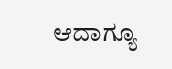ಆದಾಗ್ಯೂ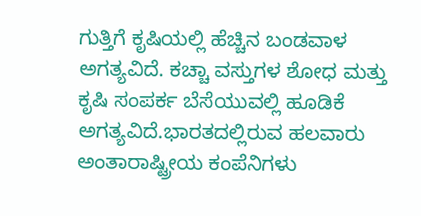ಗುತ್ತಿಗೆ ಕೃಷಿಯಲ್ಲಿ ಹೆಚ್ಚಿನ ಬಂಡವಾಳ ಅಗತ್ಯವಿದೆ. ಕಚ್ಚಾ ವಸ್ತುಗಳ ಶೋಧ ಮತ್ತು ಕೃಷಿ ಸಂಪರ್ಕ ಬೆಸೆಯುವಲ್ಲಿ ಹೂಡಿಕೆ ಅಗತ್ಯವಿದೆ.ಭಾರತದಲ್ಲಿರುವ ಹಲವಾರು ಅಂತಾರಾಷ್ಟ್ರೀಯ ಕಂಪೆನಿಗಳು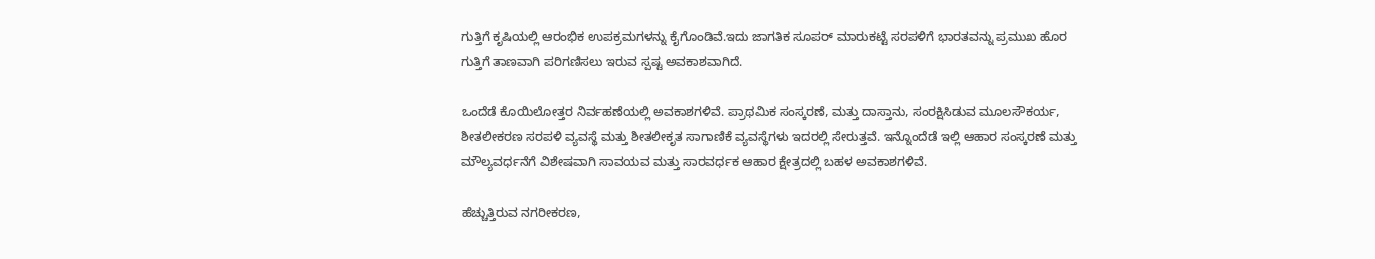ಗುತ್ತಿಗೆ ಕೃಷಿಯಲ್ಲಿ ಆರಂಭಿಕ ಉಪಕ್ರಮಗಳನ್ನು ಕೈಗೊಂಡಿವೆ.ಇದು ಜಾಗತಿಕ ಸೂಪರ್ ಮಾರುಕಟ್ಟೆ ಸರಪಳಿಗೆ ಭಾರತವನ್ನು ಪ್ರಮುಖ ಹೊರ ಗುತ್ತಿಗೆ ತಾಣವಾಗಿ ಪರಿಗಣಿಸಲು ಇರುವ ಸ್ಪಷ್ಟ ಅವಕಾಶವಾಗಿದೆ.

ಒಂದೆಡೆ ಕೊಯಿಲೋತ್ತರ ನಿರ್ವಹಣೆಯಲ್ಲಿ ಅವಕಾಶಗಳಿವೆ. ಪ್ರಾಥಮಿಕ ಸಂಸ್ಕರಣೆ, ಮತ್ತು ದಾಸ್ತಾನು, ಸಂರಕ್ಷಿಸಿಡುವ ಮೂಲಸೌಕರ್ಯ, ಶೀತಲೀಕರಣ ಸರಪಳಿ ವ್ಯವಸ್ಥೆ ಮತ್ತು ಶೀತಲೀಕೃತ ಸಾಗಾಣಿಕೆ ವ್ಯವಸ್ಥೆಗಳು ಇದರಲ್ಲಿ ಸೇರುತ್ತವೆ. ಇನ್ನೊಂದೆಡೆ ಇಲ್ಲಿ ಆಹಾರ ಸಂಸ್ಕರಣೆ ಮತ್ತು ಮೌಲ್ಯವರ್ಧನೆಗೆ ವಿಶೇಷವಾಗಿ ಸಾವಯವ ಮತ್ತು ಸಾರವರ್ಧಕ ಆಹಾರ ಕ್ಷೇತ್ರದಲ್ಲಿ ಬಹಳ ಅವಕಾಶಗಳಿವೆ.

ಹೆಚ್ಚುತ್ತಿರುವ ನಗರೀಕರಣ,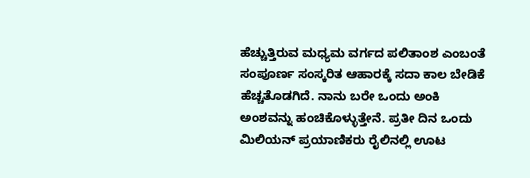ಹೆಚ್ಚುತ್ತಿರುವ ಮಧ್ಯಮ ವರ್ಗದ ಪಲಿತಾಂಶ ಎಂಬಂತೆ ಸಂಪೂರ್ಣ ಸಂಸ್ಕರಿತ ಆಹಾರಕ್ಕೆ ಸದಾ ಕಾಲ ಬೇಡಿಕೆ ಹೆಚ್ಚತೊಡಗಿದೆ. ನಾನು ಬರೇ ಒಂದು ಅಂಕಿ ಅಂಶವನ್ನು ಹಂಚಿಕೊಳ್ಳುತ್ತೇನೆ. ಪ್ರತೀ ದಿನ ಒಂದು ಮಿಲಿಯನ್ ಪ್ರಯಾಣಿಕರು ರೈಲಿನಲ್ಲಿ ಊಟ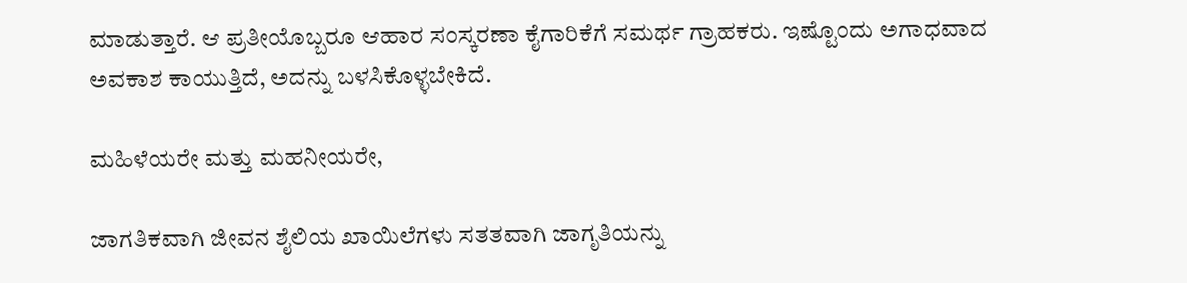ಮಾಡುತ್ತಾರೆ. ಆ ಪ್ರತೀಯೊಬ್ಬರೂ ಆಹಾರ ಸಂಸ್ಕರಣಾ ಕೈಗಾರಿಕೆಗೆ ಸಮರ್ಥ ಗ್ರಾಹಕರು. ಇಷ್ಟೊಂದು ಅಗಾಧವಾದ ಅವಕಾಶ ಕಾಯುತ್ತಿದೆ, ಅದನ್ನು ಬಳಸಿಕೊಳ್ಳಬೇಕಿದೆ.

ಮಹಿಳೆಯರೇ ಮತ್ತು ಮಹನೀಯರೇ,

ಜಾಗತಿಕವಾಗಿ ಜೀವನ ಶೈಲಿಯ ಖಾಯಿಲೆಗಳು ಸತತವಾಗಿ ಜಾಗೃತಿಯನ್ನು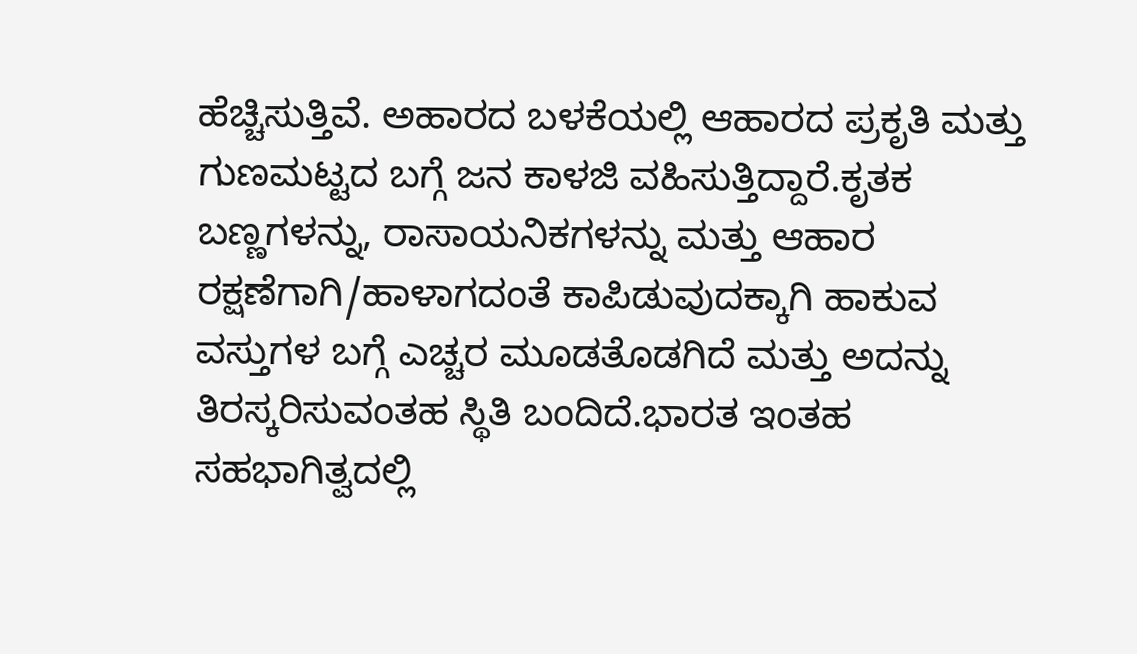ಹೆಚ್ಚಿಸುತ್ತಿವೆ. ಅಹಾರದ ಬಳಕೆಯಲ್ಲಿ ಆಹಾರದ ಪ್ರಕೃತಿ ಮತ್ತು ಗುಣಮಟ್ಟದ ಬಗ್ಗೆ ಜನ ಕಾಳಜಿ ವಹಿಸುತ್ತಿದ್ದಾರೆ.ಕೃತಕ ಬಣ್ಣಗಳನ್ನು, ರಾಸಾಯನಿಕಗಳನ್ನು ಮತ್ತು ಆಹಾರ ರಕ್ಷಣೆಗಾಗಿ/ಹಾಳಾಗದಂತೆ ಕಾಪಿಡುವುದಕ್ಕಾಗಿ ಹಾಕುವ ವಸ್ತುಗಳ ಬಗ್ಗೆ ಎಚ್ಚರ ಮೂಡತೊಡಗಿದೆ ಮತ್ತು ಅದನ್ನು ತಿರಸ್ಕರಿಸುವಂತಹ ಸ್ಥಿತಿ ಬಂದಿದೆ.ಭಾರತ ಇಂತಹ ಸಹಭಾಗಿತ್ವದಲ್ಲಿ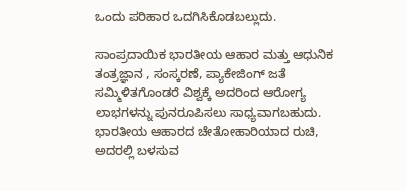ಒಂದು ಪರಿಹಾರ ಒದಗಿಸಿಕೊಡಬಲ್ಲುದು.

ಸಾಂಪ್ರದಾಯಿಕ ಭಾರತೀಯ ಆಹಾರ ಮತ್ತು ಆಧುನಿಕ ತಂತ್ರಜ್ಞಾನ , ಸಂಸ್ಕರಣೆ, ಪ್ಯಾಕೇಜಿಂಗ್ ಜತೆ ಸಮ್ಮಿಳಿತಗೊಂಡರೆ ವಿಶ್ವಕ್ಕೆ ಅದರಿಂದ ಆರೋಗ್ಯ ಲಾಭಗಳನ್ನು ಪುನರೂಪಿಸಲು ಸಾಧ್ಯವಾಗಬಹುದು. ಭಾರತೀಯ ಆಹಾರದ ಚೇತೋಹಾರಿಯಾದ ರುಚಿ, ಅದರಲ್ಲಿ ಬಳಸುವ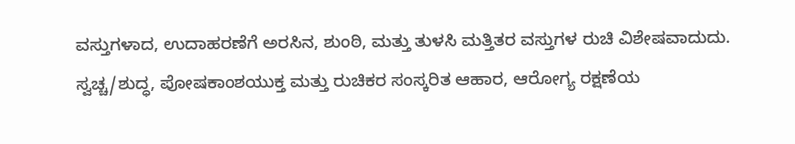ವಸ್ತುಗಳಾದ, ಉದಾಹರಣೆಗೆ ಅರಸಿನ, ಶುಂಠಿ, ಮತ್ತು ತುಳಸಿ ಮತ್ತಿತರ ವಸ್ತುಗಳ ರುಚಿ ವಿಶೇಷವಾದುದು. ಸ್ವಚ್ಚ/ಶುದ್ಧ, ಪೋಷಕಾಂಶಯುಕ್ತ ಮತ್ತು ರುಚಿಕರ ಸಂಸ್ಕರಿತ ಆಹಾರ, ಆರೋಗ್ಯ ರಕ್ಷಣೆಯ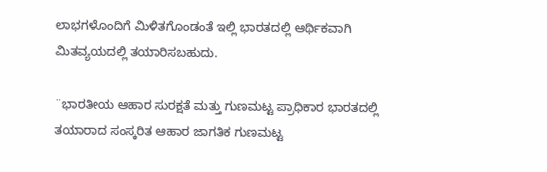ಲಾಭಗಳೊಂದಿಗೆ ಮಿಳಿತಗೊಂಡಂತೆ ಇಲ್ಲಿ ಭಾರತದಲ್ಲಿ ಆರ್ಥಿಕವಾಗಿ ಮಿತವ್ಯಯದಲ್ಲಿ ತಯಾರಿಸಬಹುದು.

¨ಭಾರತೀಯ ಆಹಾರ ಸುರಕ್ಷತೆ ಮತ್ತು ಗುಣಮಟ್ಟ ಪ್ರಾಧಿಕಾರ ಭಾರತದಲ್ಲಿ ತಯಾರಾದ ಸಂಸ್ಕರಿತ ಆಹಾರ ಜಾಗತಿಕ ಗುಣಮಟ್ಟ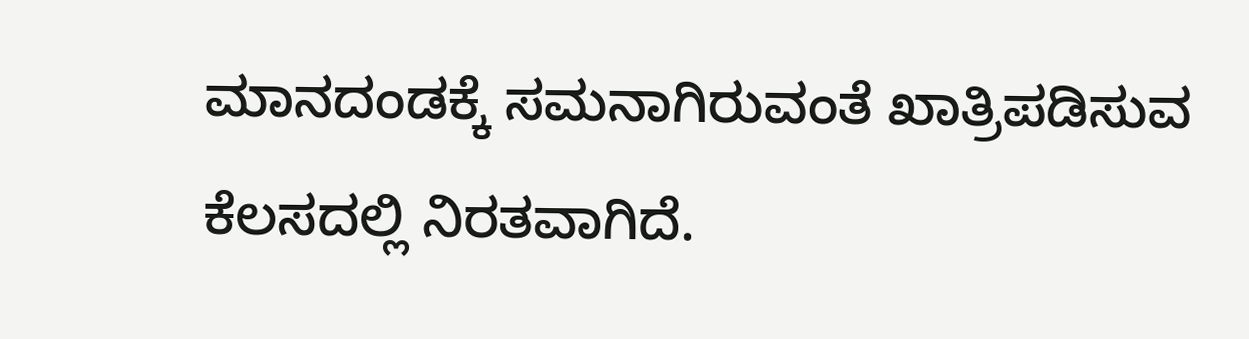ಮಾನದಂಡಕ್ಕೆ ಸಮನಾಗಿರುವಂತೆ ಖಾತ್ರಿಪಡಿಸುವ ಕೆಲಸದಲ್ಲಿ ನಿರತವಾಗಿದೆ.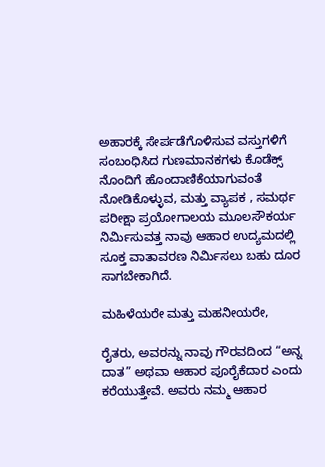ಅಹಾರಕ್ಕೆ ಸೇರ್ಪಡೆಗೊಳಿಸುವ ವಸ್ತುಗಳಿಗೆ ಸಂಬಂಧಿಸಿದ ಗುಣಮಾನಕಗಳು ಕೊಡೆಕ್ಸ್ ನೊಂದಿಗೆ ಹೊಂದಾಣಿಕೆಯಾಗುವಂತೆ ನೋಡಿಕೊಳ್ಳುವ, ಮತ್ತು ವ್ಯಾಪಕ , ಸಮರ್ಥ ಪರೀಕ್ಷಾ ಪ್ರಯೋಗಾಲಯ ಮೂಲಸೌಕರ್ಯ ನಿರ್ಮಿಸುವತ್ತ ನಾವು ಆಹಾರ ಉದ್ಯಮದಲ್ಲಿ ಸೂಕ್ತ ವಾತಾವರಣ ನಿರ್ಮಿಸಲು ಬಹು ದೂರ ಸಾಗಬೇಕಾಗಿದೆ.

ಮಹಿಳೆಯರೇ ಮತ್ತು ಮಹನೀಯರೇ,

ರೈತರು, ಅವರನ್ನು ನಾವು ಗೌರವದಿಂದ “ಅನ್ನ ದಾತ” ಅಥವಾ ಆಹಾರ ಪೂರೈಕೆದಾರ ಎಂದು ಕರೆಯುತ್ತೇವೆ. ಅವರು ನಮ್ಮ ಆಹಾರ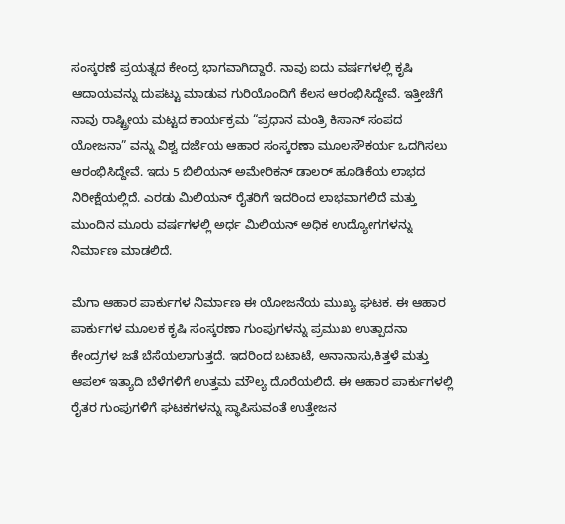ಸಂಸ್ಕರಣೆ ಪ್ರಯತ್ನದ ಕೇಂದ್ರ ಭಾಗವಾಗಿದ್ದಾರೆ. ನಾವು ಐದು ವರ್ಷಗಳಲ್ಲಿ ಕೃಷಿ ಆದಾಯವನ್ನು ದುಪಟ್ಟು ಮಾಡುವ ಗುರಿಯೊಂದಿಗೆ ಕೆಲಸ ಆರಂಭಿಸಿದ್ದೇವೆ. ಇತ್ತೀಚೆಗೆ ನಾವು ರಾಷ್ಟ್ರೀಯ ಮಟ್ಟದ ಕಾರ್ಯಕ್ರಮ “ಪ್ರಧಾನ ಮಂತ್ರಿ ಕಿಸಾನ್ ಸಂಪದ ಯೋಜನಾ” ವನ್ನು ವಿಶ್ವ ದರ್ಜೆಯ ಆಹಾರ ಸಂಸ್ಕರಣಾ ಮೂಲಸೌಕರ್ಯ ಒದಗಿಸಲು ಆರಂಭಿಸಿದ್ದೇವೆ. ಇದು 5 ಬಿಲಿಯನ್ ಅಮೇರಿಕನ್ ಡಾಲರ್ ಹೂಡಿಕೆಯ ಲಾಭದ ನಿರೀಕ್ಷೆಯಲ್ಲಿದೆ. ಎರಡು ಮಿಲಿಯನ್ ರೈತರಿಗೆ ಇದರಿಂದ ಲಾಭವಾಗಲಿದೆ ಮತ್ತು ಮುಂದಿನ ಮೂರು ವರ್ಷಗಳಲ್ಲಿ ಅರ್ಧ ಮಿಲಿಯನ್ ಅಧಿಕ ಉದ್ಯೋಗಗಳನ್ನು ನಿರ್ಮಾಣ ಮಾಡಲಿದೆ.

ಮೆಗಾ ಆಹಾರ ಪಾರ್ಕುಗಳ ನಿರ್ಮಾಣ ಈ ಯೋಜನೆಯ ಮುಖ್ಯ ಘಟಕ. ಈ ಆಹಾರ ಪಾರ್ಕುಗಳ ಮೂಲಕ ಕೃಷಿ ಸಂಸ್ಕರಣಾ ಗುಂಪುಗಳನ್ನು ಪ್ರಮುಖ ಉತ್ಪಾದನಾ ಕೇಂದ್ರಗಳ ಜತೆ ಬೆಸೆಯಲಾಗುತ್ತದೆ. ಇದರಿಂದ ಬಟಾಟೆ, ಅನಾನಾಸು,ಕಿತ್ತಳೆ ಮತ್ತು ಆಪಲ್ ಇತ್ಯಾದಿ ಬೆಳೆಗಳಿಗೆ ಉತ್ತಮ ಮೌಲ್ಯ ದೊರೆಯಲಿದೆ. ಈ ಆಹಾರ ಪಾರ್ಕುಗಳಲ್ಲಿ ರೈತರ ಗುಂಪುಗಳಿಗೆ ಘಟಕಗಳನ್ನು ಸ್ಥಾಪಿಸುವಂತೆ ಉತ್ತೇಜನ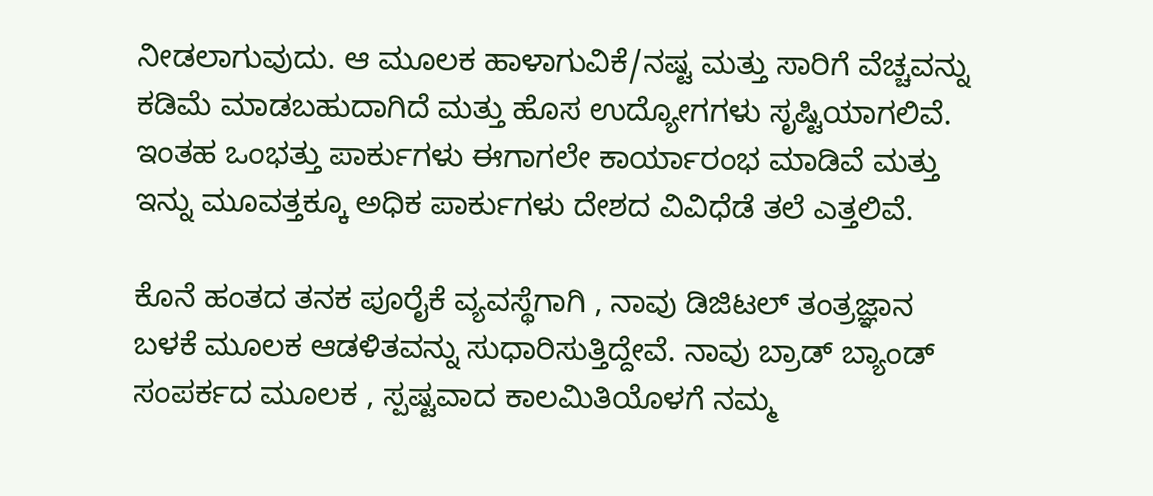ನೀಡಲಾಗುವುದು. ಆ ಮೂಲಕ ಹಾಳಾಗುವಿಕೆ/ನಷ್ಟ ಮತ್ತು ಸಾರಿಗೆ ವೆಚ್ಚವನ್ನು ಕಡಿಮೆ ಮಾಡಬಹುದಾಗಿದೆ ಮತ್ತು ಹೊಸ ಉದ್ಯೋಗಗಳು ಸೃಷ್ಟಿಯಾಗಲಿವೆ. ಇಂತಹ ಒಂಭತ್ತು ಪಾರ್ಕುಗಳು ಈಗಾಗಲೇ ಕಾರ್ಯಾರಂಭ ಮಾಡಿವೆ ಮತ್ತು ಇನ್ನು ಮೂವತ್ತಕ್ಕೂ ಅಧಿಕ ಪಾರ್ಕುಗಳು ದೇಶದ ವಿವಿಧೆಡೆ ತಲೆ ಎತ್ತಲಿವೆ.

ಕೊನೆ ಹಂತದ ತನಕ ಪೂರೈಕೆ ವ್ಯವಸ್ಥೆಗಾಗಿ , ನಾವು ಡಿಜಿಟಲ್ ತಂತ್ರಜ್ಞಾನ ಬಳಕೆ ಮೂಲಕ ಆಡಳಿತವನ್ನು ಸುಧಾರಿಸುತ್ತಿದ್ದೇವೆ. ನಾವು ಬ್ರಾಡ್ ಬ್ಯಾಂಡ್ ಸಂಪರ್ಕದ ಮೂಲಕ , ಸ್ಪಷ್ಟವಾದ ಕಾಲಮಿತಿಯೊಳಗೆ ನಮ್ಮ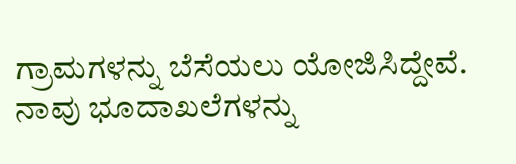ಗ್ರಾಮಗಳನ್ನು ಬೆಸೆಯಲು ಯೋಜಿಸಿದ್ದೇವೆ. ನಾವು ಭೂದಾಖಲೆಗಳನ್ನು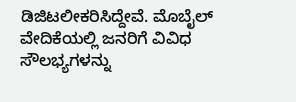ಡಿಜಿಟಲೀಕರಿಸಿದ್ದೇವೆ. ಮೊಬೈಲ್ ವೇದಿಕೆಯಲ್ಲಿ ಜನರಿಗೆ ವಿವಿಧ ಸೌಲಭ್ಯಗಳನ್ನು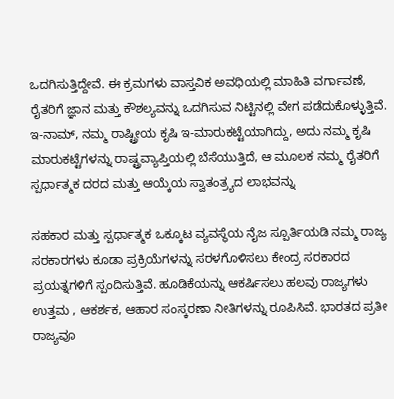ಒದಗಿಸುತ್ತಿದ್ದೇವೆ. ಈ ಕ್ರಮಗಳು ವಾಸ್ತವಿಕ ಅವಧಿಯಲ್ಲಿ ಮಾಹಿತಿ ವರ್ಗಾವಣೆ, ರೈತರಿಗೆ ಜ್ಞಾನ ಮತ್ತು ಕೌಶಲ್ಯವನ್ನು ಒದಗಿಸುವ ನಿಟ್ಟಿನಲ್ಲಿ ವೇಗ ಪಡೆದುಕೊಳ್ಳುತ್ತಿವೆ. ಇ-ನಾಮ್, ನಮ್ಮ ರಾಷ್ಟ್ರೀಯ ಕೃಷಿ ಇ-ಮಾರುಕಟ್ಟೆಯಾಗಿದ್ದು, ಅದು ನಮ್ಮ ಕೃಷಿ ಮಾರುಕಟ್ಟೆಗಳನ್ನು ರಾಷ್ಟ್ರವ್ಯಾಪ್ತಿಯಲ್ಲಿ ಬೆಸೆಯುತ್ತಿದೆ, ಆ ಮೂಲಕ ನಮ್ಮ ರೈತರಿಗೆ ಸ್ಪರ್ಧಾತ್ಮಕ ದರದ ಮತ್ತು ಆಯ್ಕೆಯ ಸ್ವಾತಂತ್ರ್ಯದ ಲಾಭವನ್ನು

ಸಹಕಾರ ಮತ್ತು ಸ್ಪರ್ಧಾತ್ಮಕ ಒಕ್ಕೂಟ ವ್ಯವಸ್ಥೆಯ ನೈಜ ಸ್ಪೂರ್ತಿಯಡಿ ನಮ್ಮ ರಾಜ್ಯ ಸರಕಾರಗಳು ಕೂಡಾ ಪ್ರಕ್ರಿಯೆಗಳನ್ನು ಸರಳಗೊಳಿಸಲು ಕೇಂದ್ರ ಸರಕಾರದ ಪ್ರಯತ್ನಗಳಿಗೆ ಸ್ಪಂದಿಸುತ್ತಿವೆ. ಹೂಡಿಕೆಯನ್ನು ಆಕರ್ಷಿಸಲು ಹಲವು ರಾಜ್ಯಗಳು ಉತ್ತಮ , ಆಕರ್ಶಕ, ಆಹಾರ ಸಂಸ್ಕರಣಾ ನೀತಿಗಳನ್ನು ರೂಪಿಸಿವೆ. ಭಾರತದ ಪ್ರತೀ ರಾಜ್ಯವೂ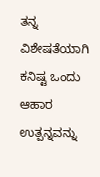ತನ್ನ ವಿಶೇಷತೆಯಾಗಿ ಕನಿಷ್ಟ ಒಂದು ಆಹಾರ ಉತ್ಪನ್ನವನ್ನು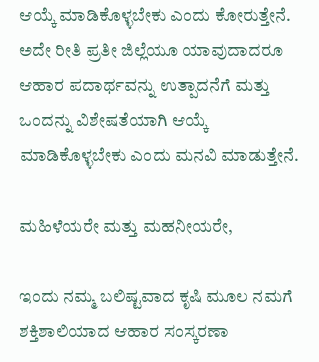ಆಯ್ಕೆ ಮಾಡಿಕೊಳ್ಳಬೇಕು ಎಂದು ಕೋರುತ್ತೇನೆ. ಅದೇ ರೀತಿ ಪ್ರತೀ ಜಿಲ್ಲೆಯೂ ಯಾವುದಾದರೂ ಆಹಾರ ಪದಾರ್ಥವನ್ನು ಉತ್ಪಾದನೆಗೆ ಮತ್ತು ಒಂದನ್ನು ವಿಶೇಷತೆಯಾಗಿ ಆಯ್ಕೆ ಮಾಡಿಕೊಳ್ಳಬೇಕು ಎಂದು ಮನವಿ ಮಾಡುತ್ತೇನೆ.

ಮಹಿಳೆಯರೇ ಮತ್ತು ಮಹನೀಯರೇ,

ಇಂದು ನಮ್ಮ ಬಲಿಷ್ಟವಾದ ಕೃಷಿ ಮೂಲ ನಮಗೆ ಶಕ್ತಿಶಾಲಿಯಾದ ಆಹಾರ ಸಂಸ್ಕರಣಾ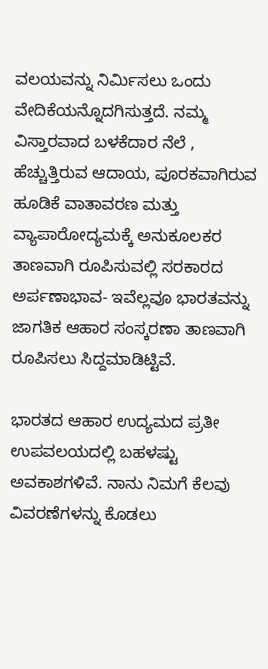ವಲಯವನ್ನು ನಿರ್ಮಿಸಲು ಒಂದು ವೇದಿಕೆಯನ್ನೊದಗಿಸುತ್ತದೆ. ನಮ್ಮ ವಿಸ್ತಾರವಾದ ಬಳಕೆದಾರ ನೆಲೆ , ಹೆಚ್ಚುತ್ತಿರುವ ಆದಾಯ, ಪೂರಕವಾಗಿರುವ ಹೂಡಿಕೆ ವಾತಾವರಣ ಮತ್ತು ವ್ಯಾಪಾರೋದ್ಯಮಕ್ಕೆ ಅನುಕೂಲಕರ ತಾಣವಾಗಿ ರೂಪಿಸುವಲ್ಲಿ ಸರಕಾರದ ಅರ್ಪಣಾಭಾವ- ಇವೆಲ್ಲವೂ ಭಾರತವನ್ನು ಜಾಗತಿಕ ಆಹಾರ ಸಂಸ್ಕರಣಾ ತಾಣವಾಗಿ ರೂಪಿಸಲು ಸಿದ್ದಮಾಡಿಟ್ಟಿವೆ.

ಭಾರತದ ಆಹಾರ ಉದ್ಯಮದ ಪ್ರತೀ ಉಪವಲಯದಲ್ಲಿ ಬಹಳಷ್ಟು ಅವಕಾಶಗಳಿವೆ. ನಾನು ನಿಮಗೆ ಕೆಲವು ವಿವರಣೆಗಳನ್ನು ಕೊಡಲು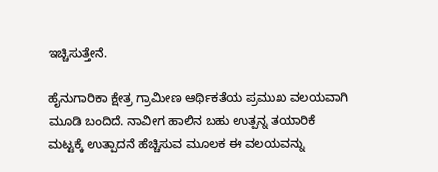ಇಚ್ಚಿಸುತ್ತೇನೆ.

ಹೈನುಗಾರಿಕಾ ಕ್ಷೇತ್ರ ಗ್ರಾಮೀಣ ಆರ್ಥಿಕತೆಯ ಪ್ರಮುಖ ವಲಯವಾಗಿ ಮೂಡಿ ಬಂದಿದೆ. ನಾವೀಗ ಹಾಲಿನ ಬಹು ಉತ್ಪನ್ನ ತಯಾರಿಕೆ ಮಟ್ಟಕ್ಕೆ ಉತ್ಪಾದನೆ ಹೆಚ್ಚಿಸುವ ಮೂಲಕ ಈ ವಲಯವನ್ನು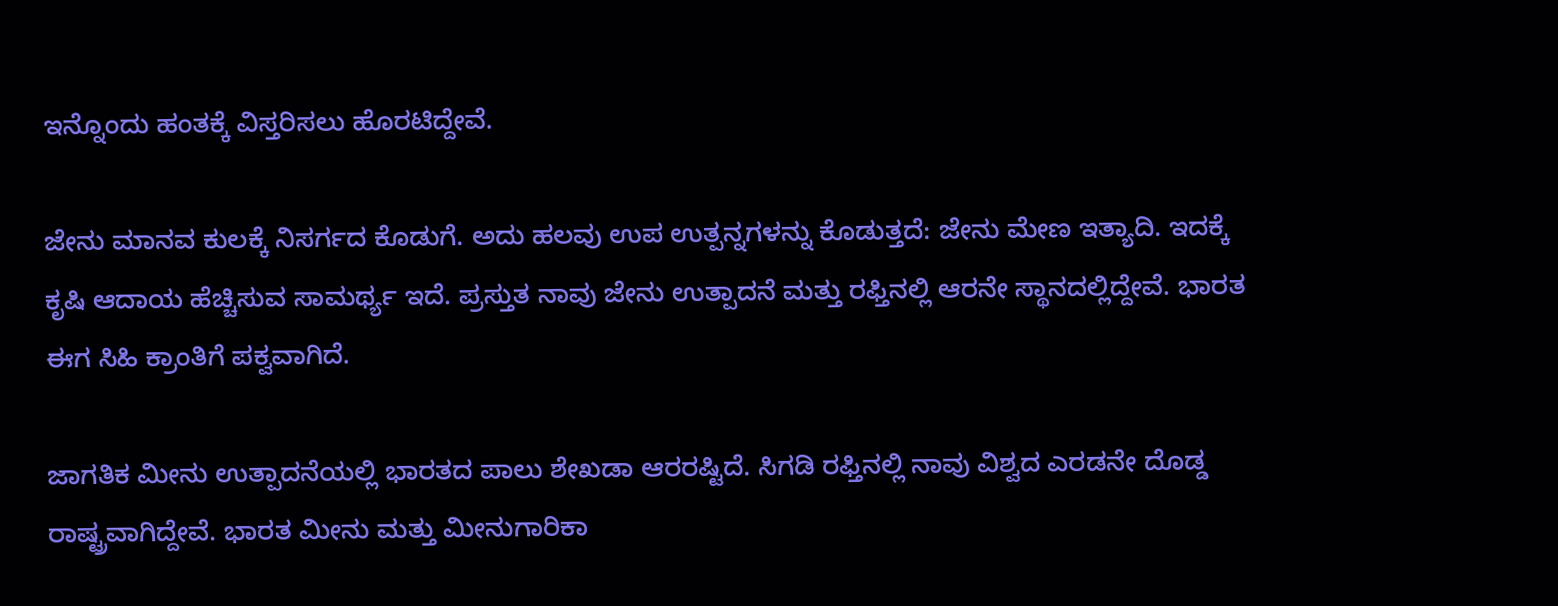ಇನ್ನೊಂದು ಹಂತಕ್ಕೆ ವಿಸ್ತರಿಸಲು ಹೊರಟಿದ್ದೇವೆ.

ಜೇನು ಮಾನವ ಕುಲಕ್ಕೆ ನಿಸರ್ಗದ ಕೊಡುಗೆ. ಅದು ಹಲವು ಉಪ ಉತ್ಪನ್ನಗಳನ್ನು ಕೊಡುತ್ತದೆ: ಜೇನು ಮೇಣ ಇತ್ಯಾದಿ. ಇದಕ್ಕೆ ಕೃಷಿ ಆದಾಯ ಹೆಚ್ಚಿಸುವ ಸಾಮರ್ಥ್ಯ ಇದೆ. ಪ್ರಸ್ತುತ ನಾವು ಜೇನು ಉತ್ಪಾದನೆ ಮತ್ತು ರಫ್ತಿನಲ್ಲಿ ಆರನೇ ಸ್ಥಾನದಲ್ಲಿದ್ದೇವೆ. ಭಾರತ ಈಗ ಸಿಹಿ ಕ್ರಾಂತಿಗೆ ಪಕ್ವವಾಗಿದೆ.

ಜಾಗತಿಕ ಮೀನು ಉತ್ಪಾದನೆಯಲ್ಲಿ ಭಾರತದ ಪಾಲು ಶೇಖಡಾ ಆರರಷ್ಟಿದೆ. ಸಿಗಡಿ ರಫ್ತಿನಲ್ಲಿ ನಾವು ವಿಶ್ವದ ಎರಡನೇ ದೊಡ್ಡ ರಾಷ್ಟ್ರವಾಗಿದ್ದೇವೆ. ಭಾರತ ಮೀನು ಮತ್ತು ಮೀನುಗಾರಿಕಾ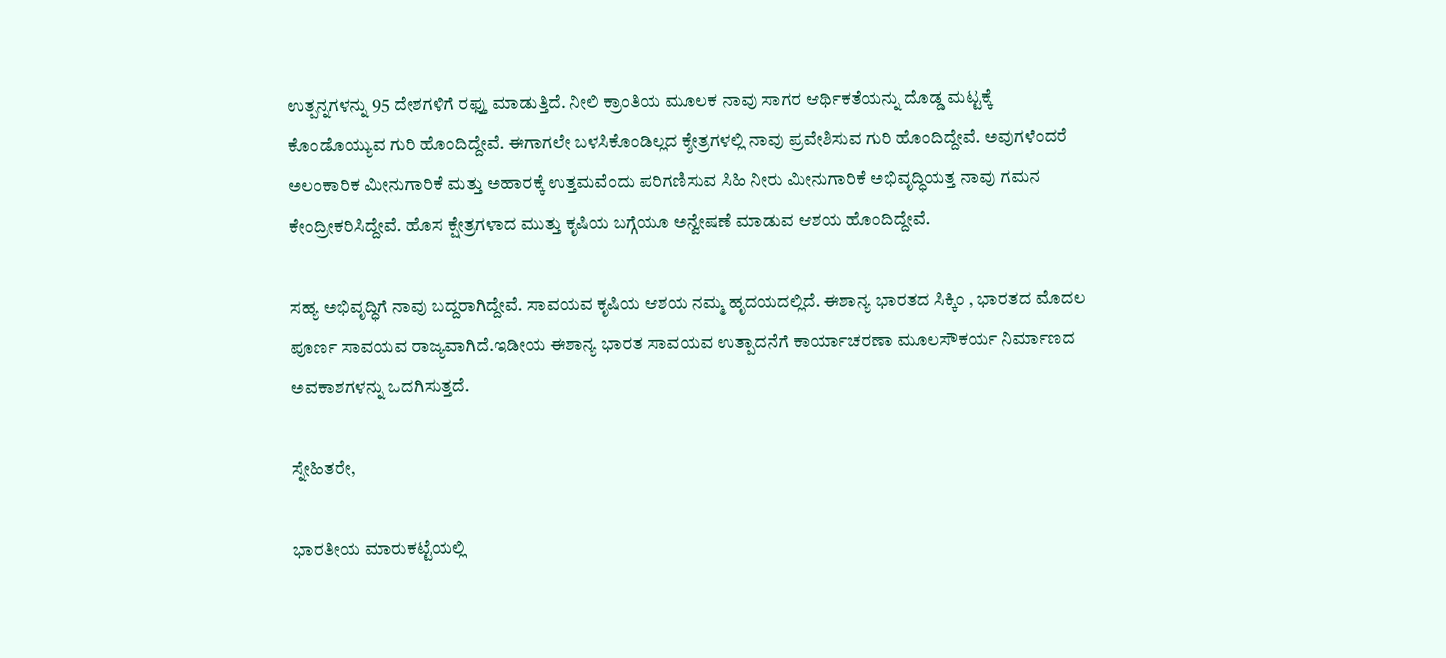ಉತ್ಪನ್ನಗಳನ್ನು 95 ದೇಶಗಳಿಗೆ ರಫ್ತು ಮಾಡುತ್ತಿದೆ. ನೀಲಿ ಕ್ರಾಂತಿಯ ಮೂಲಕ ನಾವು ಸಾಗರ ಆರ್ಥಿಕತೆಯನ್ನು ದೊಡ್ಡ ಮಟ್ಟಕ್ಕೆ ಕೊಂಡೊಯ್ಯುವ ಗುರಿ ಹೊಂದಿದ್ದೇವೆ. ಈಗಾಗಲೇ ಬಳಸಿಕೊಂಡಿಲ್ಲದ ಕ್ಶೇತ್ರಗಳಲ್ಲಿ ನಾವು ಪ್ರವೇಶಿಸುವ ಗುರಿ ಹೊಂದಿದ್ದೇವೆ. ಅವುಗಳೆಂದರೆ ಅಲಂಕಾರಿಕ ಮೀನುಗಾರಿಕೆ ಮತ್ತು ಅಹಾರಕ್ಕೆ ಉತ್ತಮವೆಂದು ಪರಿಗಣಿಸುವ ಸಿಹಿ ನೀರು ಮೀನುಗಾರಿಕೆ ಅಭಿವೃದ್ಧಿಯತ್ತ ನಾವು ಗಮನ ಕೇಂದ್ರೀಕರಿಸಿದ್ದೇವೆ. ಹೊಸ ಕ್ಷೇತ್ರಗಳಾದ ಮುತ್ತು ಕೃಷಿಯ ಬಗ್ಗೆಯೂ ಅನ್ವೇಷಣೆ ಮಾಡುವ ಆಶಯ ಹೊಂದಿದ್ದೇವೆ.

ಸಹ್ಯ ಅಭಿವೃದ್ಧಿಗೆ ನಾವು ಬದ್ದರಾಗಿದ್ದೇವೆ. ಸಾವಯವ ಕೃಷಿಯ ಆಶಯ ನಮ್ಮ ಹೃದಯದಲ್ಲಿದೆ. ಈಶಾನ್ಯ ಭಾರತದ ಸಿಕ್ಕಿಂ , ಭಾರತದ ಮೊದಲ ಪೂರ್ಣ ಸಾವಯವ ರಾಜ್ಯವಾಗಿದೆ.ಇಡೀಯ ಈಶಾನ್ಯ ಭಾರತ ಸಾವಯವ ಉತ್ಪಾದನೆಗೆ ಕಾರ್ಯಾಚರಣಾ ಮೂಲಸೌಕರ್ಯ ನಿರ್ಮಾಣದ ಅವಕಾಶಗಳನ್ನು ಒದಗಿಸುತ್ತದೆ.

ಸ್ನೇಹಿತರೇ,

ಭಾರತೀಯ ಮಾರುಕಟ್ಟೆಯಲ್ಲಿ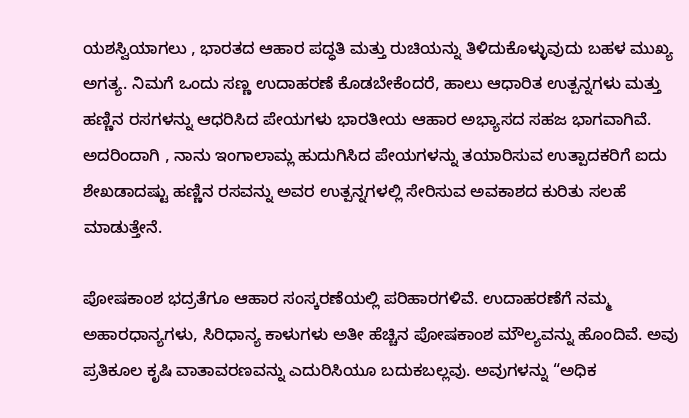ಯಶಸ್ವಿಯಾಗಲು , ಭಾರತದ ಆಹಾರ ಪದ್ಧತಿ ಮತ್ತು ರುಚಿಯನ್ನು ತಿಳಿದುಕೊಳ್ಳುವುದು ಬಹಳ ಮುಖ್ಯ ಅಗತ್ಯ. ನಿಮಗೆ ಒಂದು ಸಣ್ಣ ಉದಾಹರಣೆ ಕೊಡಬೇಕೆಂದರೆ, ಹಾಲು ಆಧಾರಿತ ಉತ್ಪನ್ನಗಳು ಮತ್ತು ಹಣ್ಣಿನ ರಸಗಳನ್ನು ಆಧರಿಸಿದ ಪೇಯಗಳು ಭಾರತೀಯ ಆಹಾರ ಅಭ್ಯಾಸದ ಸಹಜ ಭಾಗವಾಗಿವೆ. ಅದರಿಂದಾಗಿ , ನಾನು ಇಂಗಾಲಾಮ್ಲ ಹುದುಗಿಸಿದ ಪೇಯಗಳನ್ನು ತಯಾರಿಸುವ ಉತ್ಪಾದಕರಿಗೆ ಐದು ಶೇಖಡಾದಷ್ಟು ಹಣ್ಣಿನ ರಸವನ್ನು ಅವರ ಉತ್ಪನ್ನಗಳಲ್ಲಿ ಸೇರಿಸುವ ಅವಕಾಶದ ಕುರಿತು ಸಲಹೆ ಮಾಡುತ್ತೇನೆ.

ಪೋಷಕಾಂಶ ಭದ್ರತೆಗೂ ಆಹಾರ ಸಂಸ್ಕರಣೆಯಲ್ಲಿ ಪರಿಹಾರಗಳಿವೆ. ಉದಾಹರಣೆಗೆ ನಮ್ಮ ಅಹಾರಧಾನ್ಯಗಳು, ಸಿರಿಧಾನ್ಯ ಕಾಳುಗಳು ಅತೀ ಹೆಚ್ಚಿನ ಪೋಷಕಾಂಶ ಮೌಲ್ಯವನ್ನು ಹೊಂದಿವೆ. ಅವು ಪ್ರತಿಕೂಲ ಕೃಷಿ ವಾತಾವರಣವನ್ನು ಎದುರಿಸಿಯೂ ಬದುಕಬಲ್ಲವು. ಅವುಗಳನ್ನು “ಅಧಿಕ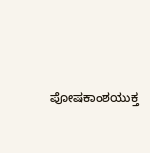ಪೋಷಕಾಂಶಯುಕ್ತ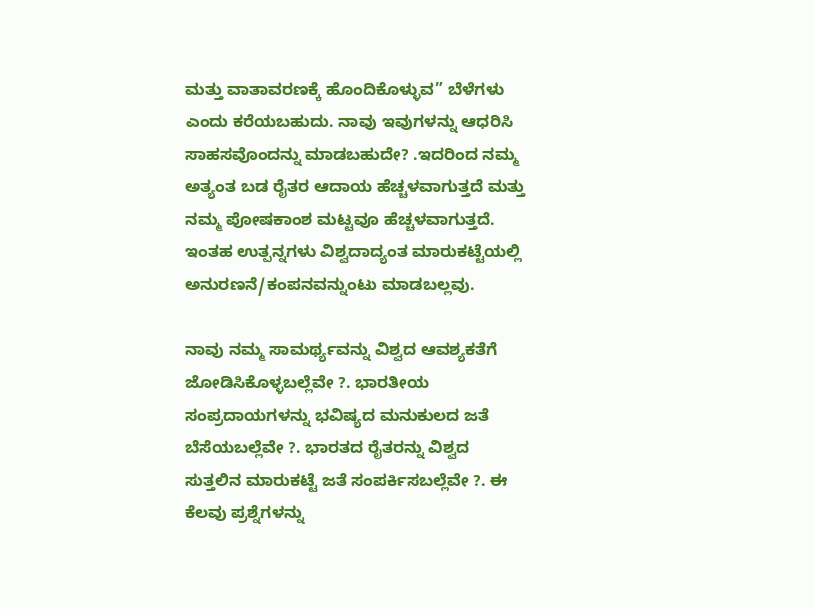ಮತ್ತು ವಾತಾವರಣಕ್ಕೆ ಹೊಂದಿಕೊಳ್ಳುವ” ಬೆಳೆಗಳು ಎಂದು ಕರೆಯಬಹುದು. ನಾವು ಇವುಗಳನ್ನು ಆಧರಿಸಿ ಸಾಹಸವೊಂದನ್ನು ಮಾಡಬಹುದೇ? .ಇದರಿಂದ ನಮ್ಮ ಅತ್ಯಂತ ಬಡ ರೈತರ ಆದಾಯ ಹೆಚ್ಚಳವಾಗುತ್ತದೆ ಮತ್ತು ನಮ್ಮ ಪೋಷಕಾಂಶ ಮಟ್ಟವೂ ಹೆಚ್ಚಳವಾಗುತ್ತದೆ. ಇಂತಹ ಉತ್ಪನ್ನಗಳು ವಿಶ್ವದಾದ್ಯಂತ ಮಾರುಕಟ್ಟೆಯಲ್ಲಿ ಅನುರಣನೆ/ಕಂಪನವನ್ನುಂಟು ಮಾಡಬಲ್ಲವು.

ನಾವು ನಮ್ಮ ಸಾಮರ್ಥ್ಯವನ್ನು ವಿಶ್ವದ ಆವಶ್ಯಕತೆಗೆ ಜೋಡಿಸಿಕೊಳ್ಳಬಲ್ಲೆವೇ ?. ಭಾರತೀಯ ಸಂಪ್ರದಾಯಗಳನ್ನು ಭವಿಷ್ಯದ ಮನುಕುಲದ ಜತೆ ಬೆಸೆಯಬಲ್ಲೆವೇ ?. ಭಾರತದ ರೈತರನ್ನು ವಿಶ್ವದ ಸುತ್ತಲಿನ ಮಾರುಕಟ್ಟೆ ಜತೆ ಸಂಪರ್ಕಿಸಬಲ್ಲೆವೇ ?. ಈ ಕೆಲವು ಪ್ರಶ್ನೆಗಳನ್ನು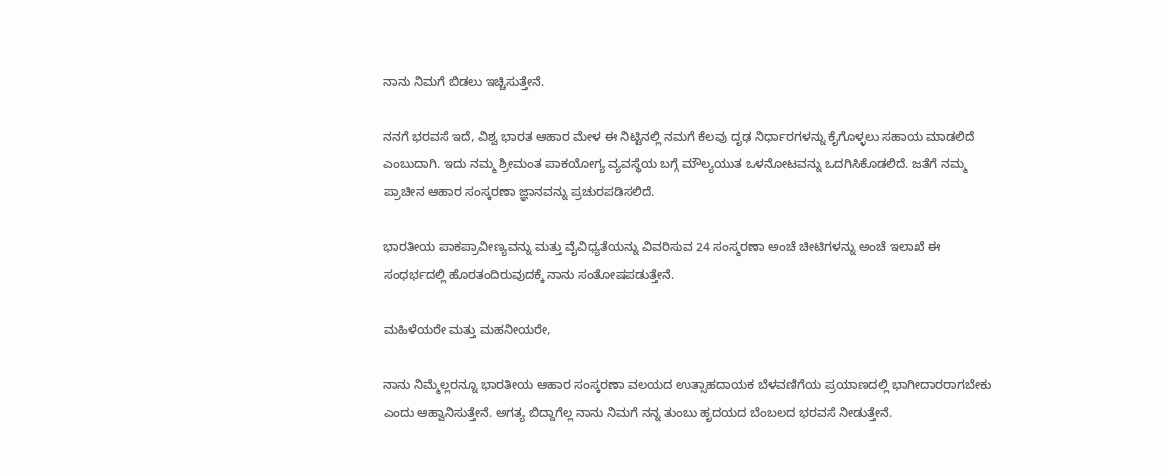ನಾನು ನಿಮಗೆ ಬಿಡಲು ಇಚ್ಚಿಸುತ್ತೇನೆ.

ನನಗೆ ಭರವಸೆ ಇದೆ, ವಿಶ್ವ ಭಾರತ ಆಹಾರ ಮೇಳ ಈ ನಿಟ್ಟಿನಲ್ಲಿ ನಮಗೆ ಕೆಲವು ದೃಢ ನಿರ್ಧಾರಗಳನ್ನು ಕೈಗೊಳ್ಳಲು ಸಹಾಯ ಮಾಡಲಿದೆ ಎಂಬುದಾಗಿ. ಇದು ನಮ್ಮ ಶ್ರೀಮಂತ ಪಾಕಯೋಗ್ಯ ವ್ಯವಸ್ಥೆಯ ಬಗ್ಗೆ ಮೌಲ್ಯಯುತ ಒಳನೋಟವನ್ನು ಒದಗಿಸಿಕೊಡಲಿದೆ. ಜತೆಗೆ ನಮ್ಮ ಪ್ರಾಚೀನ ಆಹಾರ ಸಂಸ್ಕರಣಾ ಜ್ಞಾನವನ್ನು ಪ್ರಚುರಪಡಿಸಲಿದೆ.

ಭಾರತೀಯ ಪಾಕಪ್ರಾವೀಣ್ಯವನ್ನು ಮತ್ತು ವೈವಿಧ್ಯತೆಯನ್ನು ವಿವರಿಸುವ 24 ಸಂಸ್ಮರಣಾ ಅಂಚೆ ಚೀಟಿಗಳನ್ನು ಅಂಚೆ ಇಲಾಖೆ ಈ ಸಂಧರ್ಭದಲ್ಲಿ ಹೊರತಂದಿರುವುದಕ್ಕೆ ನಾನು ಸಂತೋಷಪಡುತ್ತೇನೆ.

ಮಹಿಳೆಯರೇ ಮತ್ತು ಮಹನೀಯರೇ,

ನಾನು ನಿಮ್ಮೆಲ್ಲರನ್ನೂ ಭಾರತೀಯ ಆಹಾರ ಸಂಸ್ಕರಣಾ ವಲಯದ ಉತ್ಸಾಹದಾಯಕ ಬೆಳವಣಿಗೆಯ ಪ್ರಯಾಣದಲ್ಲಿ ಭಾಗೀದಾರರಾಗಬೇಕು ಎಂದು ಆಹ್ವಾನಿಸುತ್ತೇನೆ. ಅಗತ್ಯ ಬಿದ್ದಾಗೆಲ್ಲ ನಾನು ನಿಮಗೆ ನನ್ನ ತುಂಬು ಹೃದಯದ ಬೆಂಬಲದ ಭರವಸೆ ನೀಡುತ್ತೇನೆ.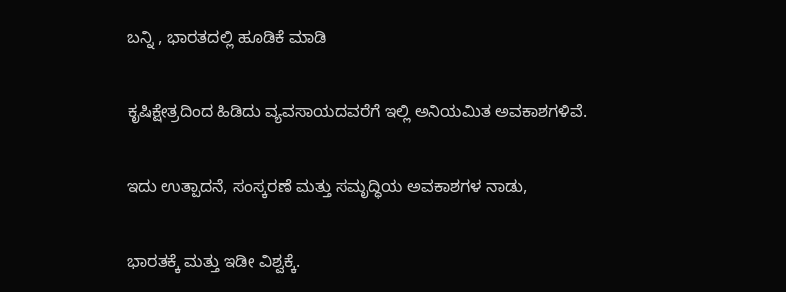ಬನ್ನಿ , ಭಾರತದಲ್ಲಿ ಹೂಡಿಕೆ ಮಾಡಿ

ಕೃಷಿಕ್ಷೇತ್ರದಿಂದ ಹಿಡಿದು ವ್ಯವಸಾಯದವರೆಗೆ ಇಲ್ಲಿ ಅನಿಯಮಿತ ಅವಕಾಶಗಳಿವೆ.

ಇದು ಉತ್ಪಾದನೆ, ಸಂಸ್ಕರಣೆ ಮತ್ತು ಸಮೃದ್ಧಿಯ ಅವಕಾಶಗಳ ನಾಡು,

ಭಾರತಕ್ಕೆ ಮತ್ತು ಇಡೀ ವಿಶ್ವಕ್ಕೆ.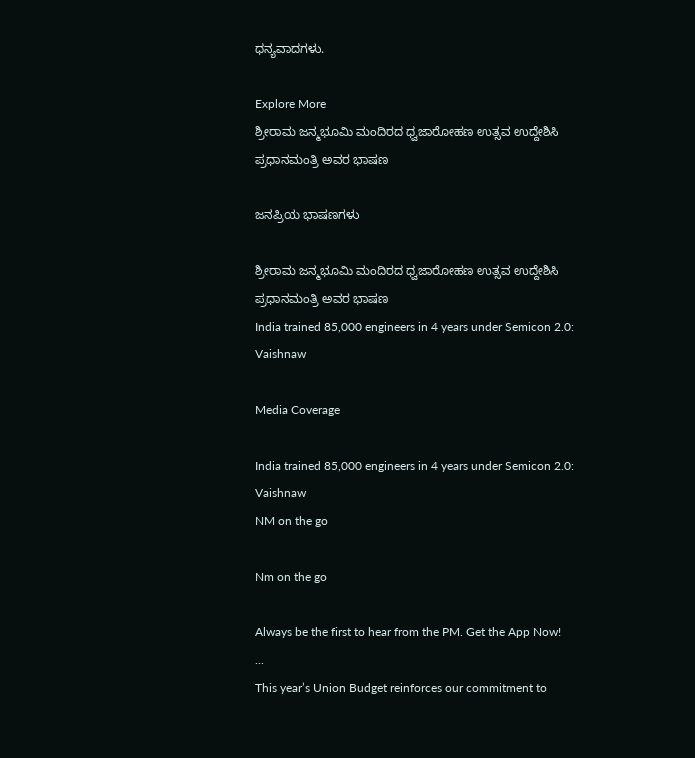ಧನ್ಯವಾದಗಳು.

Explore More
ಶ್ರೀರಾಮ ಜನ್ಮಭೂಮಿ ಮಂದಿರದ ಧ್ವಜಾರೋಹಣ ಉತ್ಸವ ಉದ್ದೇಶಿಸಿ ಪ್ರಧಾನಮಂತ್ರಿ ಅವರ ಭಾಷಣ

ಜನಪ್ರಿಯ ಭಾಷಣಗಳು

ಶ್ರೀರಾಮ ಜನ್ಮಭೂಮಿ ಮಂದಿರದ ಧ್ವಜಾರೋಹಣ ಉತ್ಸವ ಉದ್ದೇಶಿಸಿ ಪ್ರಧಾನಮಂತ್ರಿ ಅವರ ಭಾಷಣ
India trained 85,000 engineers in 4 years under Semicon 2.0: Vaishnaw

Media Coverage

India trained 85,000 engineers in 4 years under Semicon 2.0: Vaishnaw
NM on the go

Nm on the go

Always be the first to hear from the PM. Get the App Now!
...
This year’s Union Budget reinforces our commitment to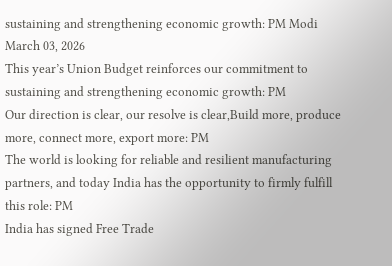sustaining and strengthening economic growth: PM Modi
March 03, 2026
This year’s Union Budget reinforces our commitment to sustaining and strengthening economic growth: PM
Our direction is clear, our resolve is clear,Build more, produce more, connect more, export more: PM
The world is looking for reliable and resilient manufacturing partners, and today India has the opportunity to firmly fulfill this role: PM
India has signed Free Trade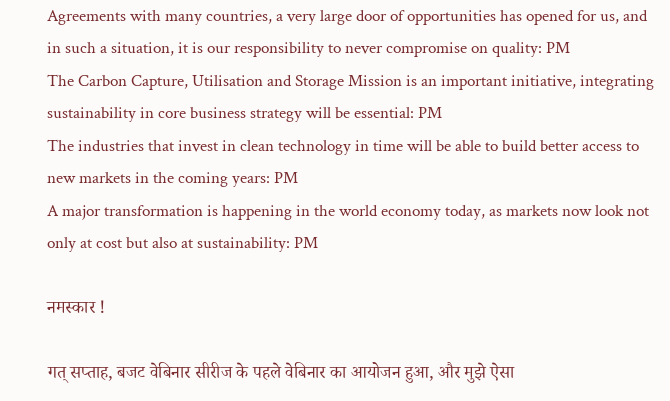Agreements with many countries, a very large door of opportunities has opened for us, and in such a situation, it is our responsibility to never compromise on quality: PM
The Carbon Capture, Utilisation and Storage Mission is an important initiative, integrating sustainability in core business strategy will be essential: PM
The industries that invest in clean technology in time will be able to build better access to new markets in the coming years: PM
A major transformation is happening in the world economy today, as markets now look not only at cost but also at sustainability: PM

नमस्कार !

गत् सप्ताह, बजट वेबिनार सीरीज के पहले वेबिनार का आयोजन हुआ, और मुझे ऐसा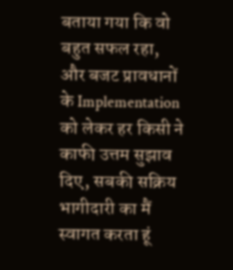बताया गया कि वो बहुत सफल रहा, और बजट प्रावधानों के Implementation को लेकर हर किसी ने काफी उत्तम सुझाव दिए, सबकी सक्रिय भागीदारी का मैं स्वागत करता हूं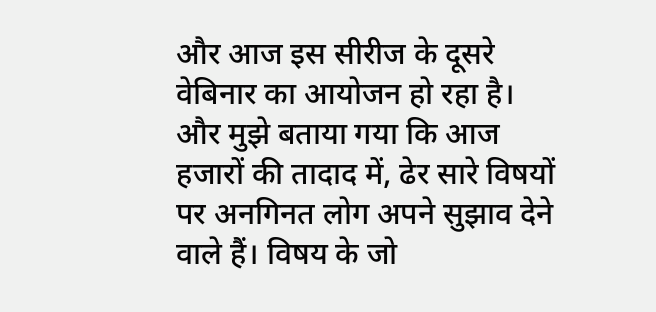और आज इस सीरीज के दूसरे वेबिनार का आयोजन हो रहा है। और मुझे बताया गया कि आज हजारों की तादाद में, ढेर सारे विषयों पर अनगिनत लोग अपने सुझाव देने वाले हैं। विषय के जो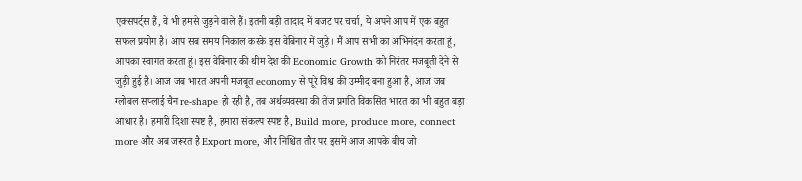एक्सपर्ट्स हैं, वे भी हमसे जुड़ने वाले हैं। इतनी बड़ी तादाद में बजट पर चर्चा, ये अपने आप में एक बहुत सफल प्रयोग है। आप सब समय निकाल करके इस वेबिनार में जुड़े। मैं आप सभी का अभिनंदन करता हूं, आपका स्वागत करता हूं। इस वेबिनार की थीम देश की Economic Growth को निरंतर मजबूती देने से जुड़ी हुई है। आज जब भारत अपनी मजबूत economy से पूरे विश्व की उम्मीद बना हुआ है, आज जब ग्लोबल सप्लाई चैन re-shape हो रही है, तब अर्थव्यवस्था की तेज प्रगति विकसित भारत का भी बहुत बड़ा आधार है। हमारी दिशा स्पष्ट है, हमारा संकल्प स्पष्ट है, Build more, produce more, connect more और अब जरूरत है Export more, और निश्चित तौर पर इसमें आज आपके बीच जो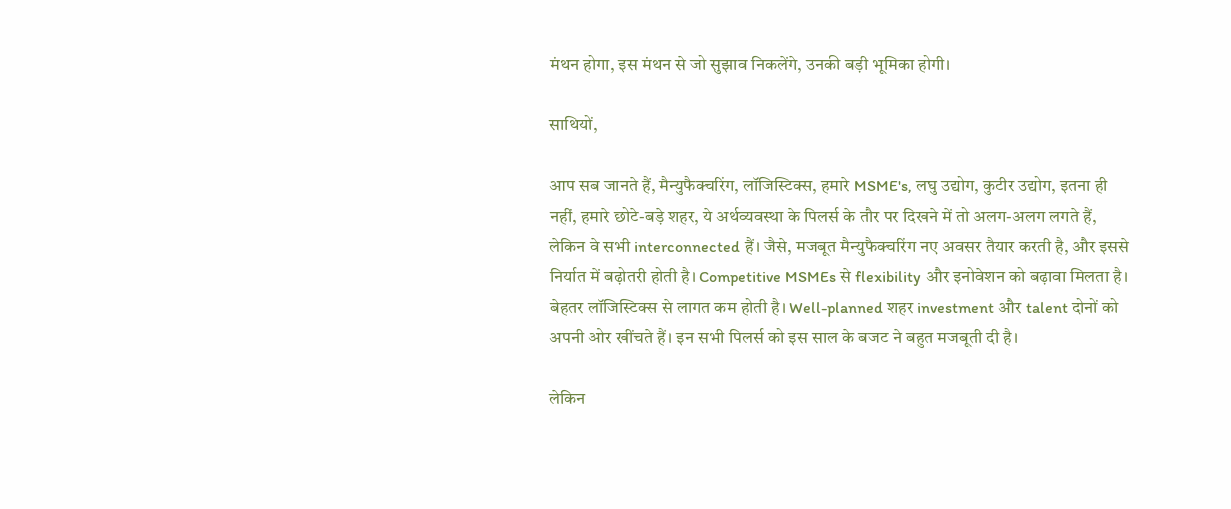मंथन होगा, इस मंथन से जो सुझाव निकलेंगे, उनकी बड़ी भूमिका होगी।

साथियों,

आप सब जानते हैं, मैन्युफैक्चरिंग, लॉजिस्टिक्स, हमारे MSME's, लघु उद्योग, कुटीर उद्योग, इतना ही नहीं, हमारे छोटे-बड़े शहर, ये अर्थव्यवस्था के पिलर्स के तौर पर दिखने में तो अलग-अलग लगते हैं, लेकिन वे सभी interconnected हैं। जैसे, मजबूत मैन्युफैक्चरिंग नए अवसर तैयार करती है, और इससे निर्यात में बढ़ोतरी होती है। Competitive MSMEs से flexibility और इनोवेशन को बढ़ावा मिलता है। बेहतर लॉजिस्टिक्स से लागत कम होती है। Well-planned शहर investment और talent दोनों को अपनी ओर खींचते हैं। इन सभी पिलर्स को इस साल के बजट ने बहुत मजबूती दी है।

लेकिन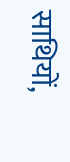साथियों,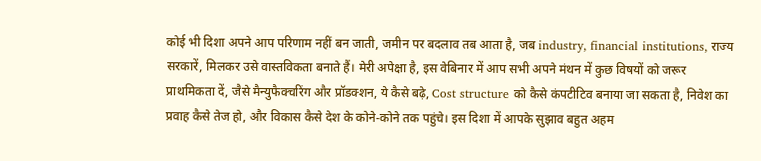कोई भी दिशा अपने आप परिणाम नहीं बन जाती, जमीन पर बदलाव तब आता है, जब industry, financial institutions, राज्य सरकारें, मिलकर उसे वास्तविकता बनाते हैं। मेरी अपेक्षा है, इस वेबिनार में आप सभी अपने मंथन में कुछ विषयों को जरूर प्राथमिकता दें, जैसे मैन्युफैक्चरिंग और प्रॉडक्शन, ये कैसे बढ़े, Cost structure को कैसे कंपटीटिव बनाया जा सकता है, निवेश का प्रवाह कैसे तेज हो, और विकास कैसे देश के कोने-कोने तक पहुंचे। इस दिशा में आपके सुझाव बहुत अहम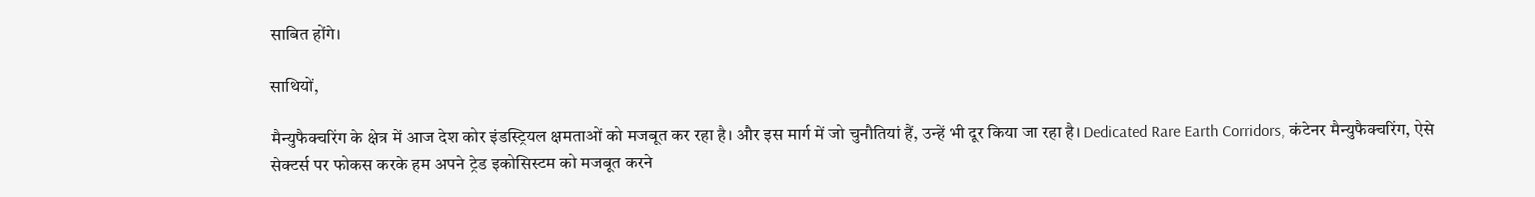साबित होंगे।

साथियों,

मैन्युफैक्चरिंग के क्षेत्र में आज देश कोर इंडस्ट्रियल क्षमताओं को मजबूत कर रहा है। और इस मार्ग में जो चुनौतियां हैं, उन्हें भी दूर किया जा रहा है। Dedicated Rare Earth Corridors, कंटेनर मैन्युफैक्चरिंग, ऐसे सेक्टर्स पर फोकस करके हम अपने ट्रेड इकोसिस्टम को मजबूत करने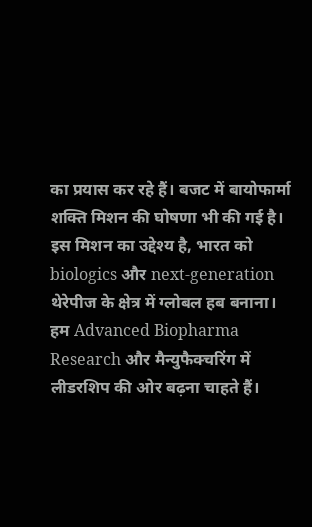का प्रयास कर रहे हैं। बजट में बायोफार्मा शक्ति मिशन की घोषणा भी की गई है। इस मिशन का उद्देश्य है, भारत को biologics और next-generation थेरेपीज के क्षेत्र में ग्लोबल हब बनाना। हम Advanced Biopharma Research और मैन्युफैक्चरिंग में लीडरशिप की ओर बढ़ना चाहते हैं।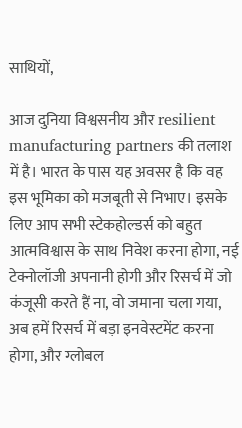साथियों,

आज दुनिया विश्वसनीय और resilient manufacturing partners की तलाश में है। भारत के पास यह अवसर है कि वह इस भूमिका को मजबूती से निभाए। इसके लिए आप सभी स्टेकहोल्डर्स को बहुत आत्मविश्वास के साथ निवेश करना होगा, नई टेक्नोलॉजी अपनानी होगी और रिसर्च में जो कंजूसी करते हैं ना, वो जमाना चला गया, अब हमें रिसर्च में बड़ा इनवेस्टमेंट करना होगा, और ग्लोबल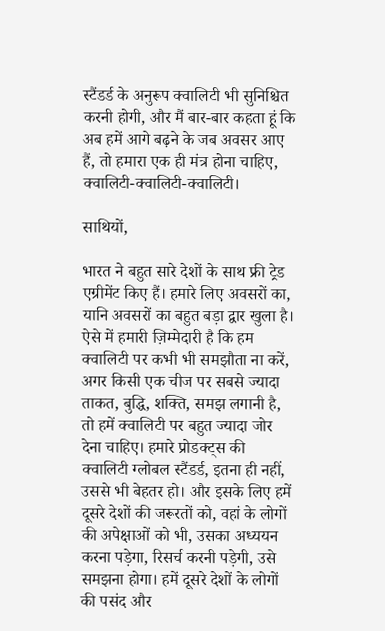स्टैंडर्ड के अनुरूप क्वालिटी भी सुनिश्चित करनी होगी, और मैं बार-बार कहता हूं कि अब हमें आगे बढ़ने के जब अवसर आए हैं, तो हमारा एक ही मंत्र होना चाहिए, क्वालिटी-क्वालिटी-क्वालिटी।

साथियों,

भारत ने बहुत सारे देशों के साथ फ्री ट्रेड एग्रीमेंट किए हैं। हमारे लिए अवसरों का, यानि अवसरों का बहुत बड़ा द्वार खुला है। ऐसे में हमारी ज़िम्मेदारी है कि हम क्वालिटी पर कभी भी समझौता ना करें, अगर किसी एक चीज पर सबसे ज्यादा ताकत, बुद्धि, शक्ति, समझ लगानी है, तो हमें क्वालिटी पर बहुत ज्यादा जोर देना चाहिए। हमारे प्रोडक्ट्स की क्वालिटी ग्लोबल स्टैंडर्ड, इतना ही नहीं, उससे भी बेहतर हो। और इसके लिए हमें दूसरे देशों की जरूरतों को, वहां के लोगों की अपेक्षाओं को भी, उसका अध्ययन करना पड़ेगा, रिसर्च करनी पड़ेगी, उसे समझना होगा। हमें दूसरे देशों के लोगों की पसंद और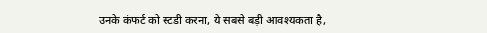उनके कंफर्ट को स्टडी करना, ये सबसे बड़ी आवश्यकता है,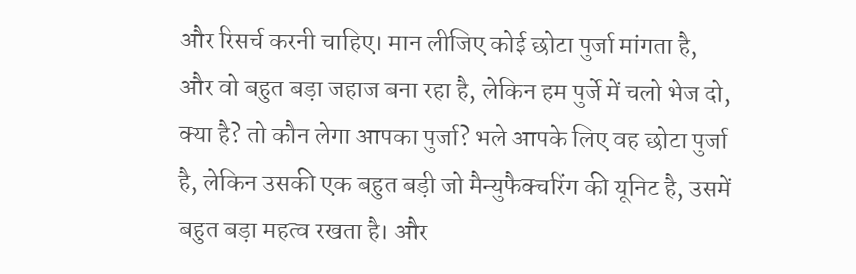और रिसर्च करनी चाहिए। मान लीजिए कोई छोटा पुर्जा मांगता है, और वो बहुत बड़ा जहाज बना रहा है, लेकिन हम पुर्जे में चलो भेज दो, क्या है? तो कौन लेगा आपका पुर्जा? भले आपके लिए वह छोटा पुर्जा है, लेकिन उसकी एक बहुत बड़ी जो मैन्युफैक्चरिंग की यूनिट है, उसमें बहुत बड़ा महत्व रखता है। और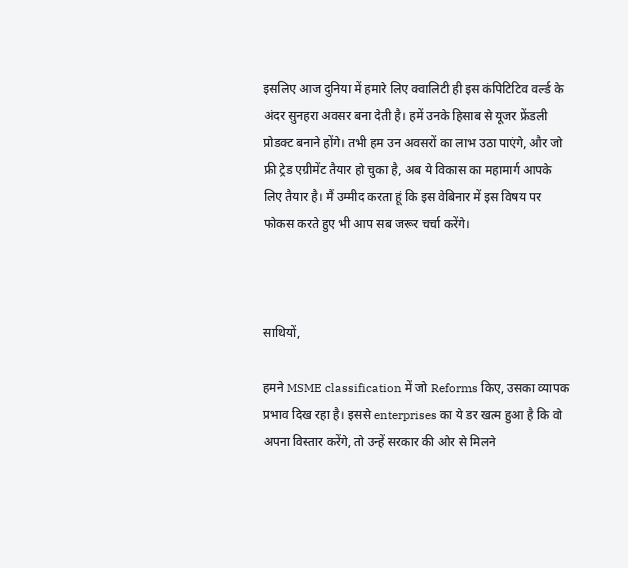इसलिए आज दुनिया में हमारे लिए क्वालिटी ही इस कंपिटिटिव वर्ल्ड के अंदर सुनहरा अवसर बना देती है। हमें उनके हिसाब से यूजर फ्रेंडली प्रोडक्ट बनाने होंगे। तभी हम उन अवसरों का लाभ उठा पाएंगे, और जो फ्री ट्रेड एग्रीमेंट तैयार हो चुका है, अब ये विकास का महामार्ग आपके लिए तैयार है। मैं उम्मीद करता हूं कि इस वेबिनार में इस विषय पर फोकस करते हुए भी आप सब जरूर चर्चा करेंगे।



साथियों,

हमने MSME classification में जो Reforms किए, उसका व्यापक प्रभाव दिख रहा है। इससे enterprises का ये डर खत्म हुआ है कि वो अपना विस्तार करेंगे, तो उन्हें सरकार की ओर से मिलने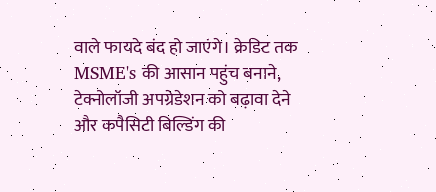वाले फायदे बंद हो जाएंगे। क्रेडिट तक MSME's की आसान पहुंच बनाने, टेक्नोलॉजी अपग्रेडेशन को बढ़ावा देने और कपैसिटी बिल्डिंग की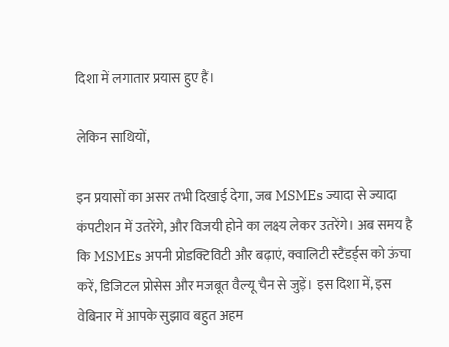दिशा में लगातार प्रयास हुए हैं।

लेकिन साथियों,

इन प्रयासों का असर तभी दिखाई देगा, जब MSMEs ज्यादा से ज्यादा कंपटीशन में उतरेंगे, और विजयी होने का लक्ष्य लेकर उतरेंगे। अब समय है कि MSMEs अपनी प्रोडक्टिविटी और बढ़ाएं, क्वालिटी स्टैंडर्ड्स को ऊंचा करें, डिजिटल प्रोसेस और मजबूत वैल्यू चैन से जुड़ें। इस दिशा में, इस वेबिनार में आपके सुझाव बहुत अहम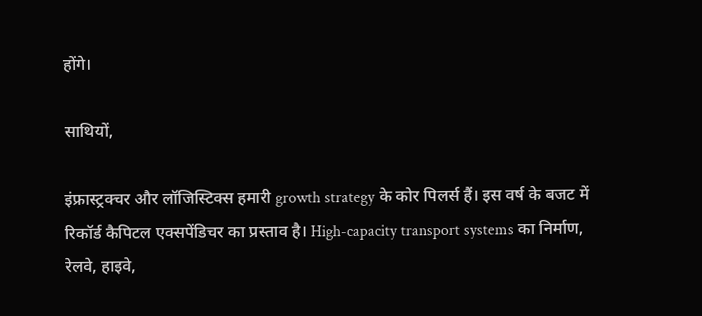होंगे।

साथियों,

इंफ्रास्ट्रक्चर और लॉजिस्टिक्स हमारी growth strategy के कोर पिलर्स हैं। इस वर्ष के बजट में रिकॉर्ड कैपिटल एक्सपेंडिचर का प्रस्ताव है। High-capacity transport systems का निर्माण, रेलवे, हाइवे,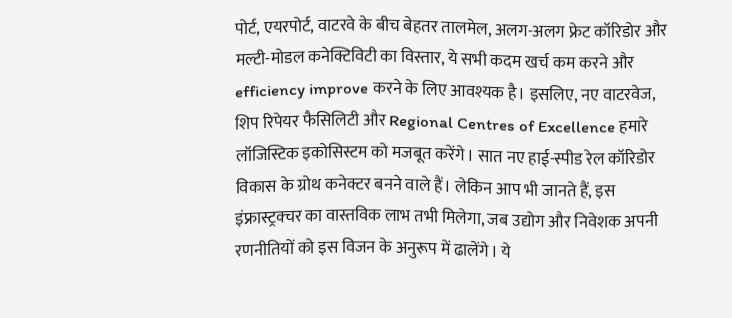पोर्ट, एयरपोर्ट, वाटरवे के बीच बेहतर तालमेल, अलग-अलग फ्रेट कॉरिडोर और मल्टी-मोडल कनेक्टिविटी का विस्तार, ये सभी कदम खर्च कम करने और efficiency improve करने के लिए आवश्यक है। इसलिए, नए वाटरवेज, शिप रिपेयर फैसिलिटी और Regional Centres of Excellence हमारे लॉजिस्टिक इकोसिस्टम को मजबूत करेंगे। सात नए हाई-स्पीड रेल कॉरिडोर विकास के ग्रोथ कनेक्टर बनने वाले हैं। लेकिन आप भी जानते हैं, इस इंफ्रास्ट्रक्चर का वास्तविक लाभ तभी मिलेगा, जब उद्योग और निवेशक अपनी रणनीतियों को इस विजन के अनुरूप में ढालेंगे। ये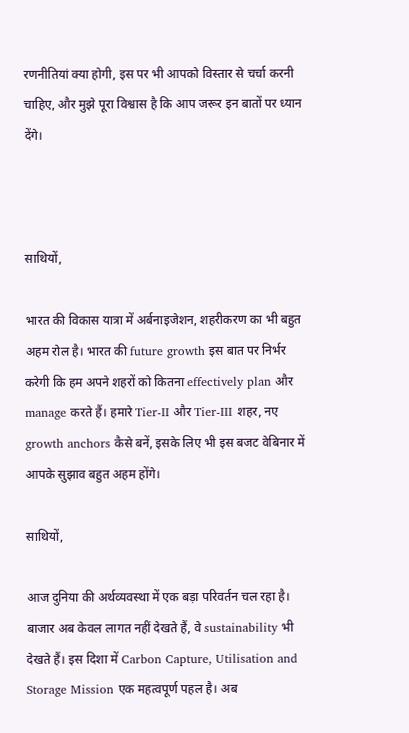रणनीतियां क्या होगी, इस पर भी आपको विस्तार से चर्चा करनी चाहिए, और मुझे पूरा विश्वास है कि आप जरूर इन बातों पर ध्यान देंगे।



साथियों,

भारत की विकास यात्रा में अर्बनाइजेशन, शहरीकरण का भी बहुत अहम रोल है। भारत की future growth इस बात पर निर्भर करेगी कि हम अपने शहरों को कितना effectively plan और manage करते हैं। हमारे Tier-II और Tier-III शहर, नए growth anchors कैसे बनें, इसके लिए भी इस बजट वेबिनार में आपके सुझाव बहुत अहम होंगे।

साथियों,

आज दुनिया की अर्थव्यवस्था में एक बड़ा परिवर्तन चल रहा है। बाजार अब केवल लागत नहीं देखते हैं, वे sustainability भी देखते हैं। इस दिशा में Carbon Capture, Utilisation and Storage Mission एक महत्वपूर्ण पहल है। अब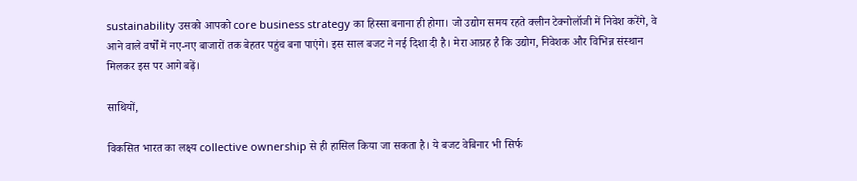sustainability उसको आपको core business strategy का हिस्सा बनाना ही होगा। जो उद्योग समय रहते क्लीन टेक्नोलॉजी में निवेश करेंगे, वे आने वाले वर्षों में नए-नए बाजारों तक बेहतर पहुंच बना पाएंगे। इस साल बजट ने नई दिशा दी है। मेरा आग्रह है कि उद्योग, निवेशक और विभिन्न संस्थान मिलकर इस पर आगे बढ़ें।

साथियों,

विकसित भारत का लक्ष्य collective ownership से ही हासिल किया जा सकता है। ये बजट वेबिनार भी सिर्फ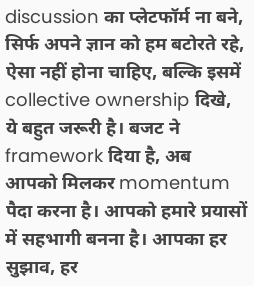discussion का प्लेटफॉर्म ना बने, सिर्फ अपने ज्ञान को हम बटोरते रहे, ऐसा नहीं होना चाहिए, बल्कि इसमें collective ownership दिखे, ये बहुत जरूरी है। बजट ने framework दिया है, अब आपको मिलकर momentum पैदा करना है। आपको हमारे प्रयासों में सहभागी बनना है। आपका हर सुझाव, हर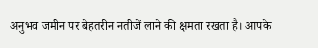अनुभव जमीन पर बेहतरीन नतीजें लाने की क्षमता रखता है। आपके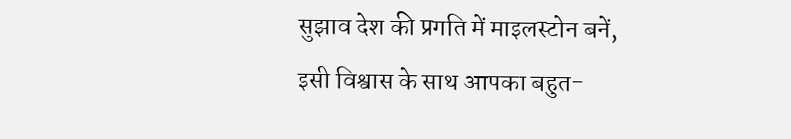सुझाव देश की प्रगति में माइलस्टोन बनें, इसी विश्वास के साथ आपका बहुत-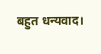बहुत धन्यवाद।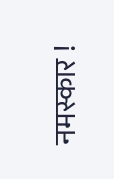नमस्कार !